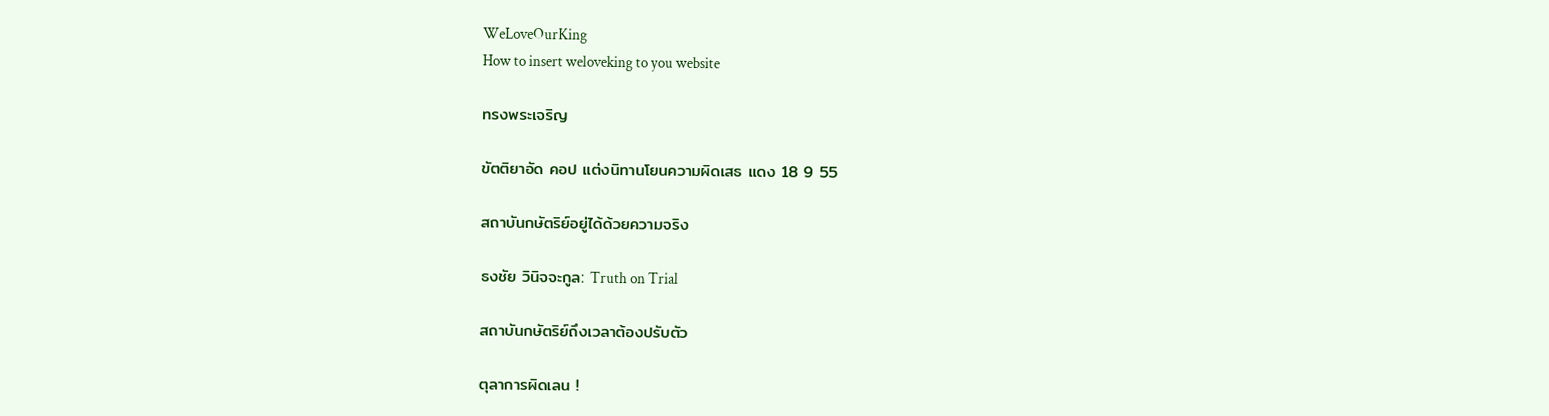WeLoveOurKing
How to insert weloveking to you website

ทรงพระเจริญ

ขัตติยาอัด คอป แต่งนิทานโยนความผิดเสธ แดง 18 9 55

สถาบันกษัตริย์อยู่ได้ด้วยความจริง

ธงชัย วินิจจะกูล: Truth on Trial

สถาบันกษัตริย์ถึงเวลาต้องปรับตัว

ตุลาการผิดเลน !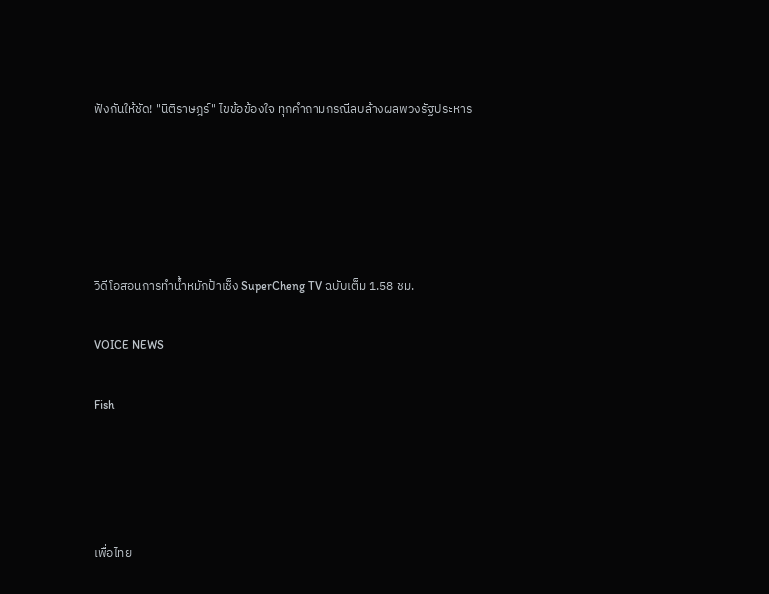ฟังกันให้ชัด! "นิติราษฎร์" ไขข้อข้องใจ ทุกคำถามกรณีลบล้างผลพวงรัฐประหาร





วิดีโอสอนการทำน้ำหมักป้าเช็ง SuperCheng TV ฉบับเต็ม 1.58 ชม.

VOICE NEWS

Fish




เพื่อไทย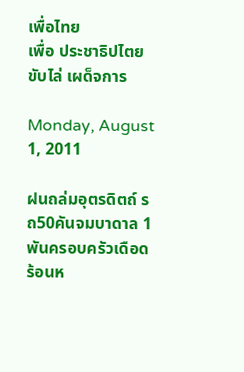เพื่อไทย
เพื่อ ประชาธิปไตย ขับไล่ เผด็จการ

Monday, August 1, 2011

ฝนถล่มอุตรดิตถ์ รถ50คันจมบาดาล 1พันครอบครัวเดือดร้อนห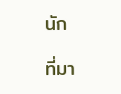นัก

ที่มา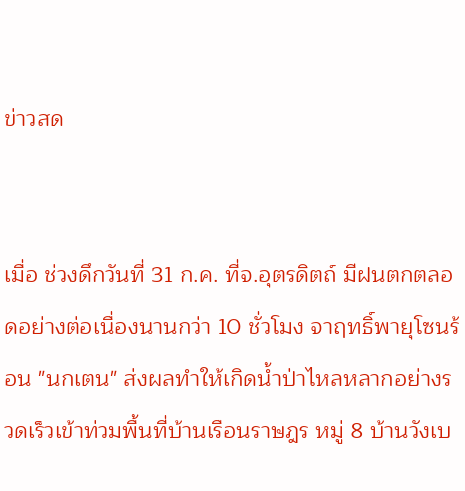ข่าวสด


เมื่อ ช่วงดึกวันที่ 31 ก.ค. ที่จ.อุตรดิตถ์ มีฝนตกตลอดอย่างต่อเนื่องนานกว่า 10 ชั่วโมง จาฤทธิ์พายุโซนร้อน "นกเตน" ส่งผลทำให้เกิดน้ำป่าไหลหลากอย่างรวดเร็วเข้าท่วมพื้นที่บ้านเรือนราษฎร หมู่ 8 บ้านวังเบ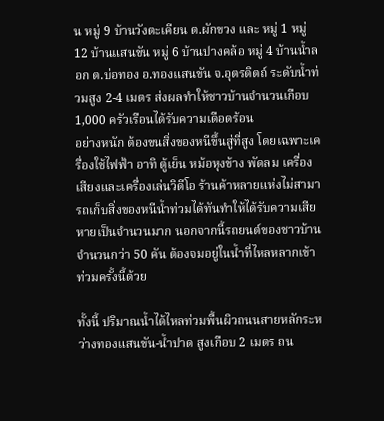น หมู่ 9 บ้านวังตะเคียน ต.ผักขวง และ หมู่ 1 หมู่ 12 บ้านแสนขัน หมู่ 6 บ้านปางคล้อ หมู่ 4 บ้านน้ำลอก ต.บ่อทอง อ.ทองแสนขัน จ.อุตรดิตถ์ ระดับน้ำท่วมสูง 2-4 เมตร ส่งผลทำให้ชาวบ้านจำนวนเกือบ 1,000 ครัวเรือนได้รับความเดือดร้อน
อย่างหนัก ต้องขนสิ่งของหนีขึ้นสู่ที่สูง โดยเฉพาะเครื่องใช้ไฟฟ้า อาทิ ตู้เย็น หม้อหุงข้าง พัดลม เครื่องเสียงและเครื่องเล่นวิดีโอ ร้านค้าหลายแห่งไม่สามารถเก็บสิ่งของหนีน้ำท่วมได้ทันทำให้ได้รับความเสีย หายเป็นจำนวนมาก นอกจากนี้รถยนต์ของชาวบ้าน จำนวนกว่า 50 คัน ต้องจมอยู่ในน้ำที่ไหลหลากเข้าท่วมครั้งนี้ด้วย

ทั้งนี้ ปริมาณน้ำได้ไหลท่วมพื้นผิวถนนสายหลักระหว่างทองแสนขัน-น้ำปาด สูงเกือบ 2 เมตร ถน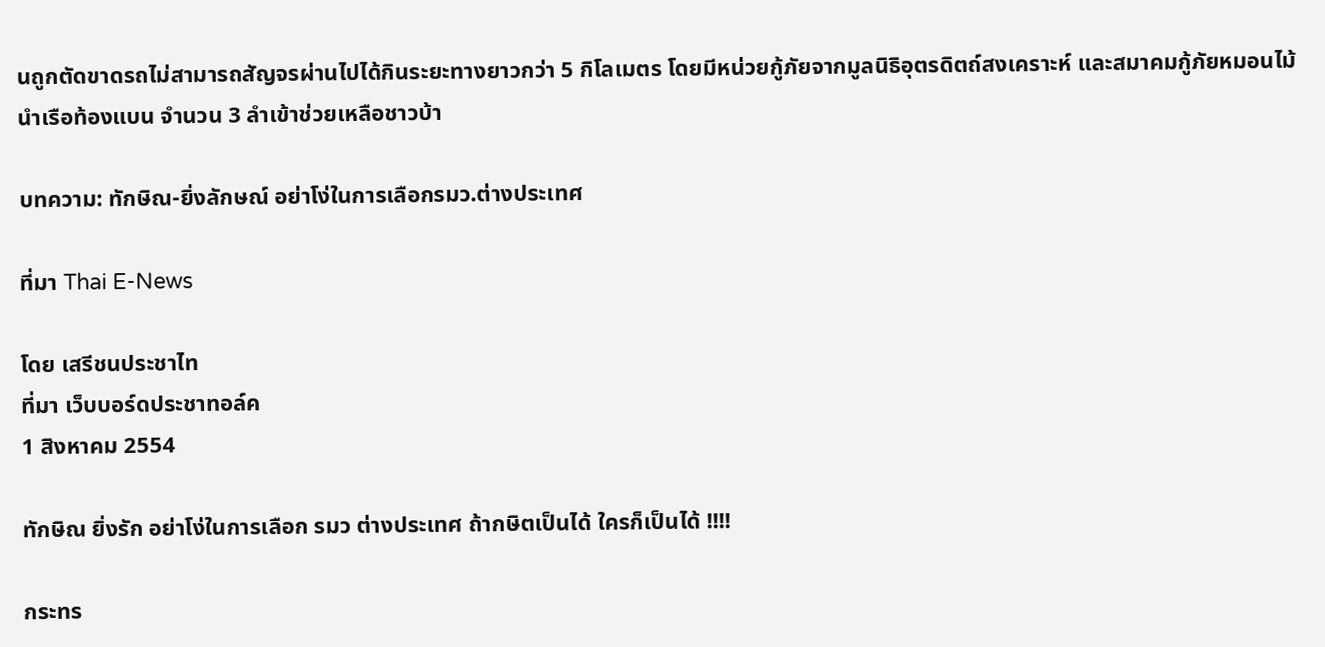นถูกตัดขาดรถไม่สามารถสัญจรผ่านไปได้กินระยะทางยาวกว่า 5 กิโลเมตร โดยมีหน่วยกู้ภัยจากมูลนิธิอุตรดิตถ์สงเคราะห์ และสมาคมกู้ภัยหมอนไม้ นำเรือท้องแบน จำนวน 3 ลำเข้าช่วยเหลือชาวบ้า

บทความ: ทักษิณ-ยิ่งลักษณ์ อย่าโง่ในการเลือกรมว.ต่างประเทศ

ที่มา Thai E-News

โดย เสรีชนประชาไท
ที่มา เว็บบอร์ดประชาทอล์ค
1 สิงหาคม 2554

ทักษิณ ยิ่งรัก อย่าโง่ในการเลือก รมว ต่างประเทศ ถ้ากษิตเป็นได้ ใครก็เป็นได้ !!!!

กระทร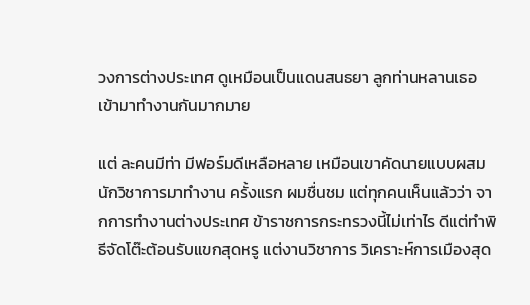วงการต่างประเทศ ดูเหมือนเป็นแดนสนธยา ลูกท่านหลานเธอเข้ามาทำงานกันมากมาย

แต่ ละคนมีท่า มีฟอร์มดีเหลือหลาย เหมือนเขาคัดนายแบบผสมนักวิชาการมาทำงาน ครั้งแรก ผมชื่นชม แต่ทุกคนเห็นแล้วว่า จากการทำงานต่างประเทศ ข้าราชการกระทรวงนี้ไม่เท่าไร ดีแต่ทำพิธีจัดโต๊ะต้อนรับแขกสุดหรู แต่งานวิชาการ วิเคราะห์การเมืองสุด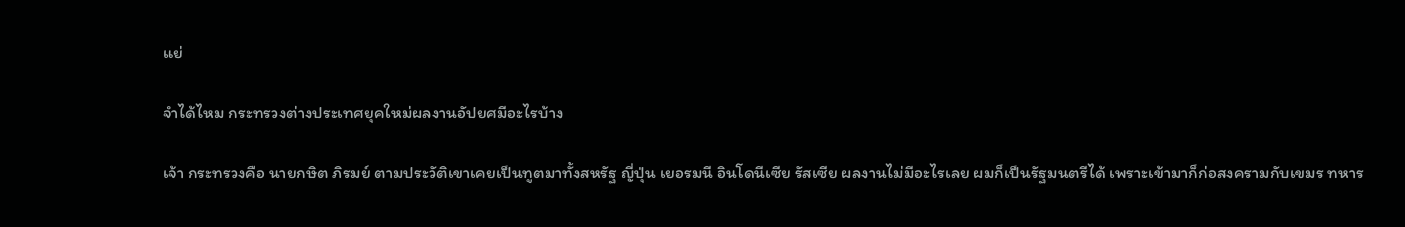แย่

จำได้ไหม กระทรวงต่างประเทศยุคใหม่ผลงานอัปยศมีอะไรบ้าง

เจ้า กระทรวงคือ นายกษิต ภิรมย์ ตามประวัติเขาเคยเป็นทูตมาทั้งสหรัฐ ญี่ปุ่น เยอรมนี อินโดนีเซีย รัสเซีย ผลงานไม่มีอะไรเลย ผมก็เป็นรัฐมนตรีได้ เพราะเข้ามาก็ก่อสงครามกับเขมร ทหาร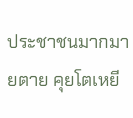ประชาชนมากมายตาย คุยโตเหยี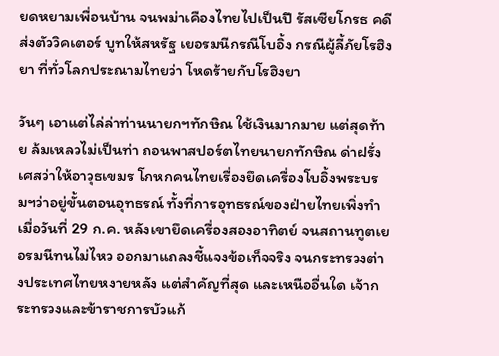ยดหยามเพื่อนบ้าน จนพม่าเคืองไทยไปเป็นปี รัสเซียโกรธ คดีส่งตัววิคเตอร์ บูทให้สหรัฐ เยอรมนีกรณีโบอิ้ง กรณีผู้ลี้ภัยโรฮิงยา ที่ทั่วโลกประณามไทยว่า โหดร้ายกับโรฮิงยา

วันๆ เอาแต่ไล่ล่าท่านนายกฯทักษิณ ใช้เงินมากมาย แต่สุดท้าย ล้มเหลวไม่เป็นท่า ถอนพาสปอร์ตไทยนายกทักษิณ ด่าฝรั่งเศสว่าให้อาวุธเขมร โกหกคนไทยเรื่องยึดเครื่องโบอิ้งพระบรมฯว่าอยู่ขั้นตอนอุทธรณ์ ทั้งที่การอุทธรณ์ของฝ่ายไทยเพิ่งทำเมื่อวันที่ 29 ก.ค. หลังเขายึดเครื่องสองอาทิตย์ จนสถานทูตเยอรมนีทนไม่ไหว ออกมาแถลงชี้แจงข้อเท็จจริง จนกระทรวงต่างประเทศไทยหงายหลัง แต่สำคัญที่สุด และเหนืออื่นใด เจ้ากระทรวงและข้าราชการบัวแก้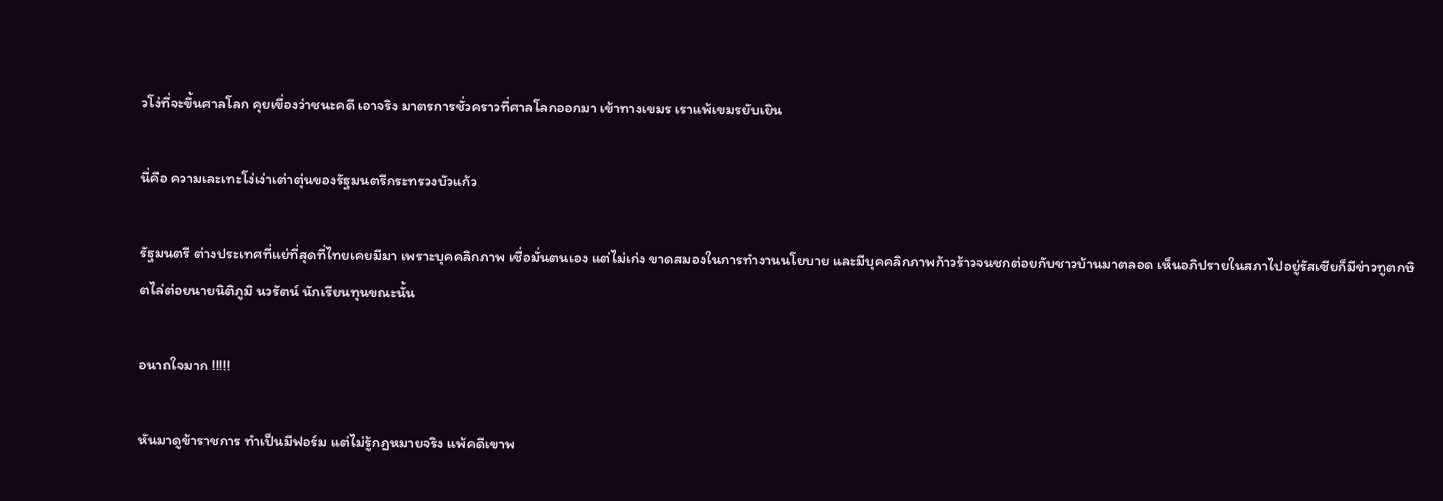วโง่ที่จะขึ้นศาลโลก คุยเขื่องว่าชนะคดี เอาจริง มาตรการชั่วคราวที่ศาลโลกออกมา เข้าทางเขมร เราแพ้เขมรยับเยิน

นี่คือ ความเละเทะโง่เง่าเต่าตุ่นของรัฐมนตรีกระทรวงบัวแก้ว

รัฐมนตรี ต่างประเทศที่แย่ที่สุดที่ไทยเคยมีมา เพราะบุคคลิกภาพ เชื่อมั่นตนเอง แต่ไม่เก่ง ขาดสมองในการทำงานนโยบาย และมีบุคคลิกภาพก้าวร้าวจนชกต่อยกับชาวบ้านมาตลอด เห็นอภิปรายในสภาไปอยู่รัสเซียก็มีข่าวทูตกษิตไล่ต่อยนายนิติภูมิ นวรัตน์ นักเรียนทุนขณะนั้น

อนาถใจมาก !!!!!

หันมาดูข้าราชการ ทำเป็นมีฟอร์ม แต่ไม่รู้กฎหมายจริง แพ้คดีเขาพ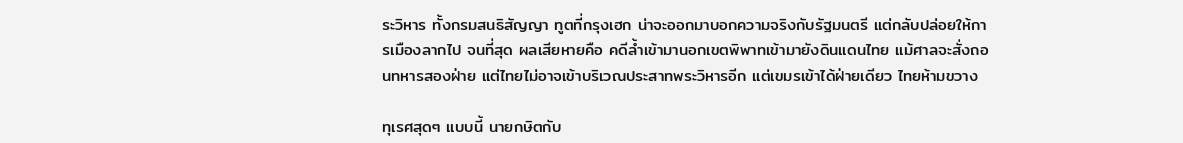ระวิหาร ทั้งกรมสนธิสัญญา ทูตที่กรุงเฮก น่าจะออกมาบอกความจริงกับรัฐมนตรี แต่กลับปล่อยให้การเมืองลากไป จนที่สุด ผลเสียหายคือ คดีล้ำเข้ามานอกเขตพิพาทเข้ามายังดินแดนไทย แม้ศาลจะสั่งถอนทหารสองฝ่าย แต่ไทยไม่อาจเข้าบริเวณประสาทพระวิหารอีก แต่เขมรเข้าได้ฝ่ายเดียว ไทยห้ามขวาง

ทุเรศสุดๆ แบบนี้ นายกษิตกับ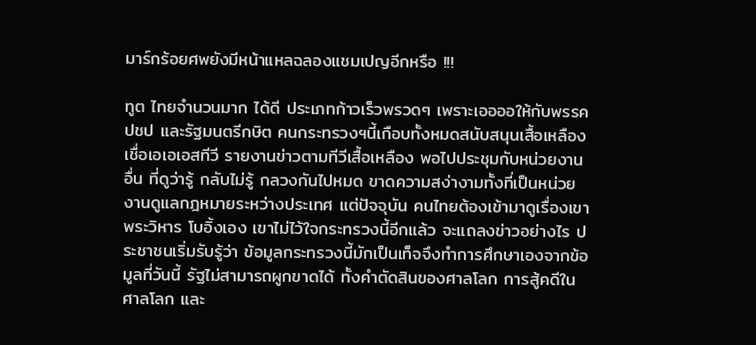มาร์กร้อยศพยังมีหน้าแหลฉลองแชมเปญอีกหรือ !!!

ทูต ไทยจำนวนมาก ได้ดี ประเภทก้าวเร็วพรวดๆ เพราะเออออให้กับพรรค ปชป และรัฐมนตรีกษิต คนกระทรวงฯนี้เกือบทั้งหมดสนับสนุนเสื้อเหลือง เชื่อเอเอเอสทีวี รายงานข่าวตามทีวีเสื้อเหลือง พอไปประชุมกับหน่วยงานอื่น ที่ดูว่ารู้ กลับไม่รู้ กลวงกันไปหมด ขาดความสง่างามทั้งที่เป็นหน่วยงานดูแลกฎหมายระหว่างประเทศ แต่ปัจจุบัน คนไทยต้องเข้ามาดูเรื่องเขาพระวิหาร โบอิ้งเอง เขาไม่ไว้ใจกระทรวงนี้อีกแล้ว จะแถลงข่าวอย่างไร ประชาชนเริ่มรับรู้ว่า ข้อมูลกระทรวงนี้มักเป็นเท็จจึงทำการศึกษาเองจากข้อมูลที่วันนี้ รัฐไม่สามารถผูกขาดได้ ทั้งคำตัดสินของศาลโลก การสู้คดีในศาลโลก และ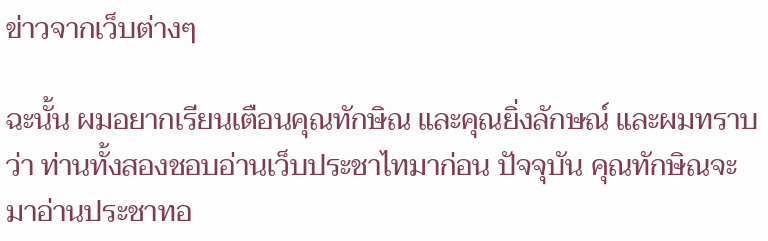ข่าวจากเว็บต่างๆ

ฉะนั้น ผมอยากเรียนเตือนคุณทักษิณ และคุณยิ่งลักษณ์ และผมทราบว่า ท่านทั้งสองชอบอ่านเว็บประชาไทมาก่อน ปัจจุบัน คุณทักษิณจะมาอ่านประชาทอ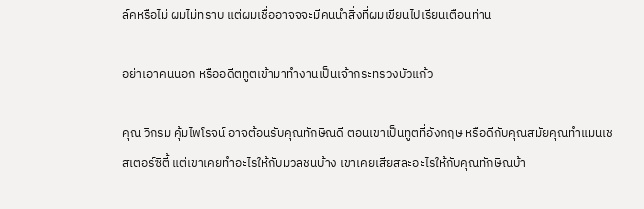ล์คหรือไม่ ผมไม่ทราบ แต่ผมเชื่ออาจจจะมีคนนำสิ่งที่ผมเขียนไปเรียนเตือนท่าน

อย่าเอาคนนอก หรืออดีตทูตเข้ามาทำงานเป็นเจ้ากระทรวงบัวแก้ว

คุณ วิกรม คุ้มไพโรจน์ อาจต้อนรับคุณทักษิณดี ตอนเขาเป็นทูตที่อังกฤษ หรือดีกับคุณสมัยคุณทำแมนเชสเตอร์ซิตี้ แต่เขาเคยทำอะไรให้กับมวลชนบ้าง เขาเคยเสียสละอะไรให้กับคุณทักษิณบ้า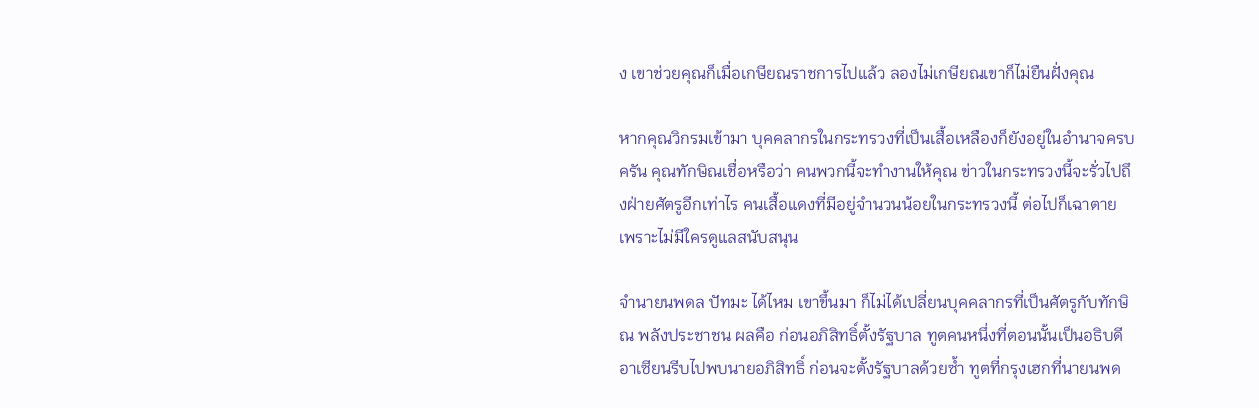ง เขาช่วยคุณก็เมื่อเกษียณราชการไปแล้ว ลองไม่เกษียณเขาก็ไม่ยืนฝั่งคุณ

หากคุณวิกรมเข้ามา บุคคลากรในกระทรวงที่เป็นเสื้อเหลืองก็ยังอยู่ในอำนาจครบครัน คุณทักษิณเชื่อหรือว่า คนพวกนี้จะทำงานให้คุณ ข่าวในกระทรวงนี้จะรั่วไปถึงฝ่ายศัตรูอีกเท่าไร คนเสื้อแดงที่มีอยู่จำนวนน้อยในกระทรวงนี้ ต่อไปก็เฉาตาย เพราะไม่มีใครดูแลสนับสนุน

จำนายนพดล ปัทมะ ได้ไหม เขาขึ้นมา ก็ไม่ได้เปลี่ยนบุคคลากรที่เป็นศัตรูกับทักษิณ พลังประชาชน ผลคือ ก่อนอภิสิทธิ์ตั้งรัฐบาล ทูตคนหนึ่งที่ตอนนั้นเป็นอธิบดีอาเซียนรีบไปพบนายอภิสิทธิ์ ก่อนจะตั้งรัฐบาลด้วยซ้ำ ทูตที่กรุงเฮกที่นายนพด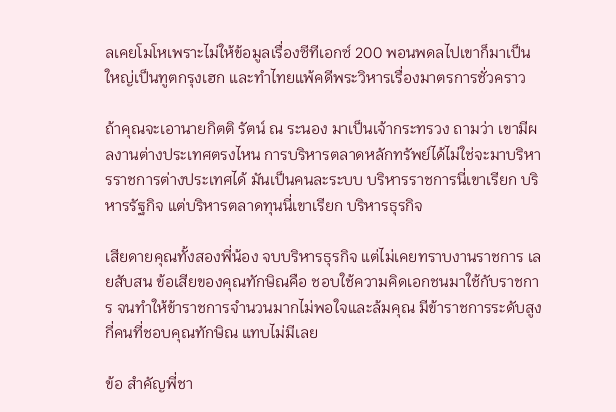ลเคยโมโหเพราะไม่ให้ข้อมูลเรื่องซีทีเอกซ์ 200 พอนพดลไปเขาก็มาเป็นใหญ่เป็นทูตกรุงเฮก และทำไทยแพ้คดีพระวิหารเรื่องมาตรการชั่วคราว

ถ้าคุณจะเอานายกิตติ รัตน์ ณ ระนอง มาเป็นเจ้ากระทรวง ถามว่า เขามีผลงานต่างประเทศตรงไหน การบริหารตลาดหลักทรัพย์ได้ไม่ใช่จะมาบริหารราชการต่างประเทศได้ มันเป็นคนละระบบ บริหารราชการนี่เขาเรียก บริหารรัฐกิจ แต่บริหารตลาดทุนนี่เขาเรียก บริหารธุรกิจ

เสียดายคุณทั้งสองพี่น้อง จบบริหารธุรกิจ แต่ไม่เคยทราบงานราชการ เลยสับสน ข้อเสียของคุณทักษิณคือ ชอบใช้ความคิดเอกชนมาใช้กับราชการ จนทำให้ข้าราชการจำนวนมากไม่พอใจและล้มคุณ มีข้าราชการระดับสูงกี่คนที่ชอบคุณทักษิณ แทบไม่มีเลย

ข้อ สำคัญพี่ชา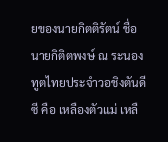ยของนายกิตติรัตน์ ชื่อ นายกิติตพงษ์ ณ ระนอง ทูตไทยประจำวอชิงตันดีซี คือ เหลืองตัวแม่ เหลื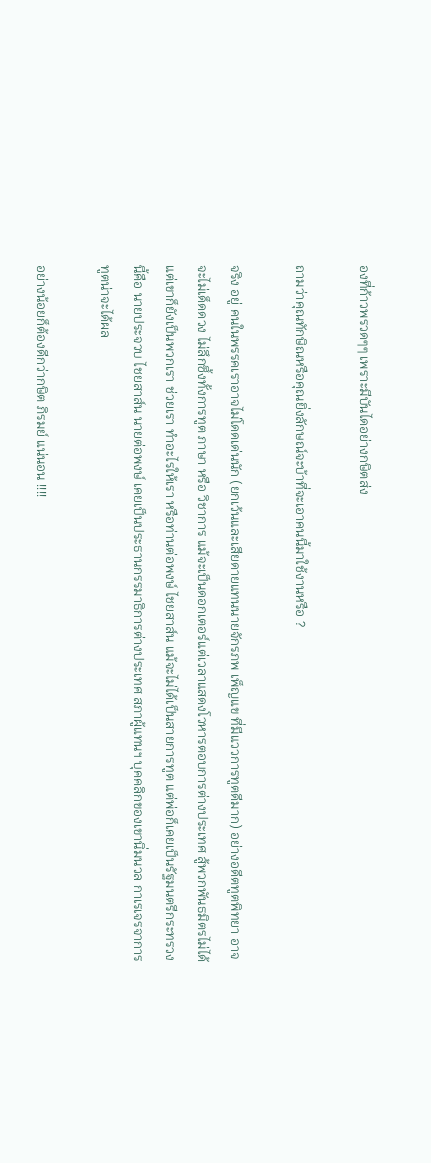องที่ก้าวพรวดๆๆ เพราะมีบันไดอย่างกษิตส่ง

ถามว่าคุณทักษิณหรือคุณยิ่งลักษณ์จะบ้าที่จะเอาคนนี้มาใช้งานหรือ ?

จริง อยู่ คนในพรรคเราอาจไม่โดดเด่นนัก (ยกเว้นและเสียดายแทนนายจักรภพ เพ็ญแข ที่มีแววการทูตดีมาก) อย่างอดีตทูตพิทยา อาจจะไม่เด็ดดวง ไม่ลึกซึ้งทั้งการทูต ภาษา หรือ วิชาการ แม้จะเป็นดอกเตอร์แต่เวลาแสดงโวหารตอบการต่างประเทศ สู้พวกพันธมิตรไม่ได้ แต่เขาก็ยังเป็นพวกเรา ช่วยเรา ทำอะไรให้เรา หรือท่านต่อพงษ์ ไชยสาส์น แม้จะไม่ได้เป็นสายการทูต แต่พ่อก็เคยเป็นรัฐมนตรีกระทรวงนี้คือ นายประจวบ ไชยสาส์น นายต่อพงษ์ เคยเป็นประธานกรรมาธิการต่างประเทศ สภาผู้แทนฯ บุคคลิกของเขานิ่มนวล กาเรเจรจาการทูตน่าจะได้ผล

อย่างน้อยก็ต้องดีกว่ากษิต ภิรมย์ แน่นอน !!!!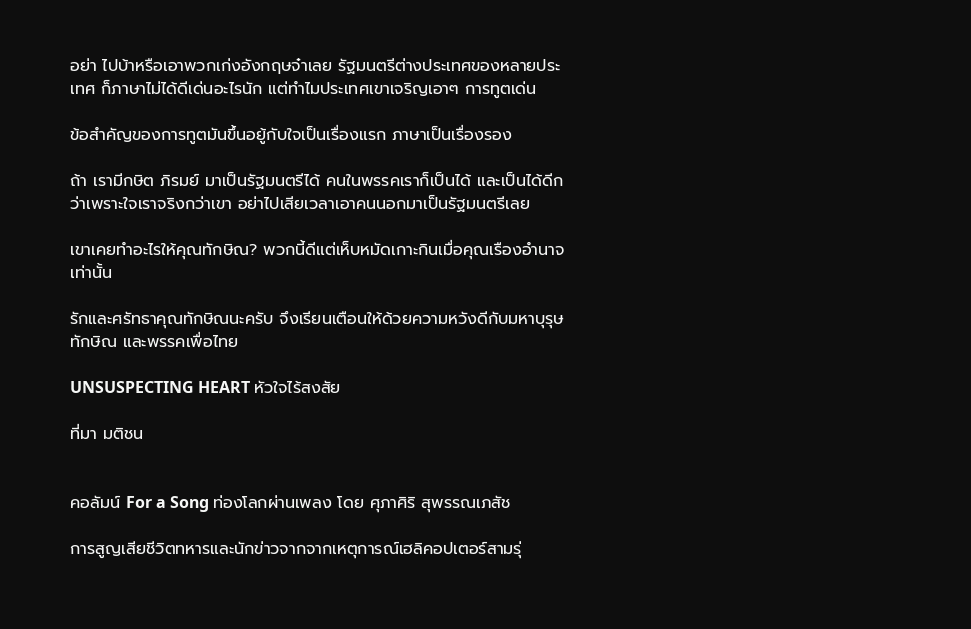อย่า ไปบ้าหรือเอาพวกเก่งอังกฤษจ๋าเลย รัฐมนตรีต่างประเทศของหลายประเทศ ก็ภาษาไม่ได้ดีเด่นอะไรนัก แต่ทำไมประเทศเขาเจริญเอาๆ การทูตเด่น

ข้อสำคัญของการทูตมันขึ้นอยู้กับใจเป็นเรื่องแรก ภาษาเป็นเรื่องรอง

ถ้า เรามีกษิต ภิรมย์ มาเป็นรัฐมนตรีได้ คนในพรรคเราก็เป็นได้ และเป็นได้ดีกว่าเพราะใจเราจริงกว่าเขา อย่าไปเสียเวลาเอาคนนอกมาเป็นรัฐมนตรีเลย

เขาเคยทำอะไรให้คุณทักษิณ? พวกนี้ดีแต่เห็บหมัดเกาะกินเมื่อคุณเรืองอำนาจเท่านั้น

รักและศรัทธาคุณทักษิณนะครับ จึงเรียนเตือนให้ด้วยความหวังดีกับมหาบุรุษทักษิณ และพรรคเพื่อไทย

UNSUSPECTING HEART หัวใจไร้สงสัย

ที่มา มติชน


คอลัมน์ For a Song ท่องโลกผ่านเพลง โดย ศุภาศิริ สุพรรณเภสัช

การสูญเสียชีวิตทหารและนักข่าวจากจากเหตุการณ์เฮลิคอปเตอร์สามรุ่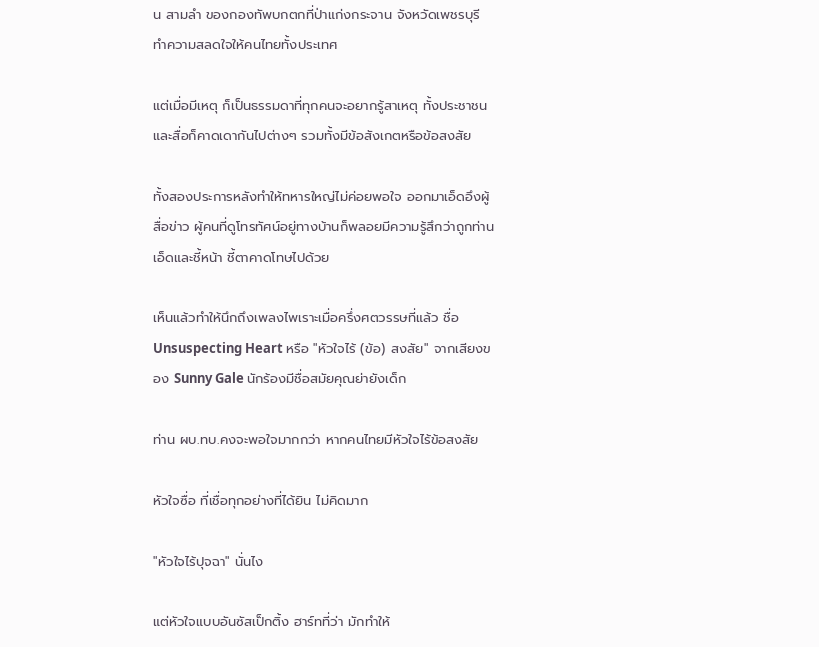น สามลำ ของกองทัพบกตกที่ป่าแก่งกระจาน จังหวัดเพชรบุรี ทำความสลดใจให้คนไทยทั้งประเทศ

แต่เมื่อมีเหตุ ก็เป็นธรรมดาที่ทุกคนจะอยากรู้สาเหตุ ทั้งประชาชนและสื่อก็คาดเดากันไปต่างๆ รวมทั้งมีข้อสังเกตหรือข้อสงสัย

ทั้งสองประการหลังทำให้ทหารใหญ่ไม่ค่อยพอใจ ออกมาเอ็ดอึงผู้สื่อข่าว ผู้คนที่ดูโทรทัศน์อยู่ทางบ้านก็พลอยมีความรู้สึกว่าถูกท่านเอ็ดและชี้หน้า ชี้ตาคาดโทษไปด้วย

เห็นแล้วทำให้นึกถึงเพลงไพเราะเมื่อครึ่งศตวรรษที่แล้ว ชื่อ Unsuspecting Heart หรือ "หัวใจไร้ (ข้อ) สงสัย" จากเสียงของ Sunny Gale นักร้องมีชื่อสมัยคุณย่ายังเด็ก

ท่าน ผบ.ทบ.คงจะพอใจมากกว่า หากคนไทยมีหัวใจไร้ข้อสงสัย

หัวใจซื่อ ที่เชื่อทุกอย่างที่ได้ยิน ไม่คิดมาก

"หัวใจไร้ปุจฉา" นั่นไง

แต่หัวใจแบบอันซัสเป็กติ้ง ฮาร์ทที่ว่า มักทำให้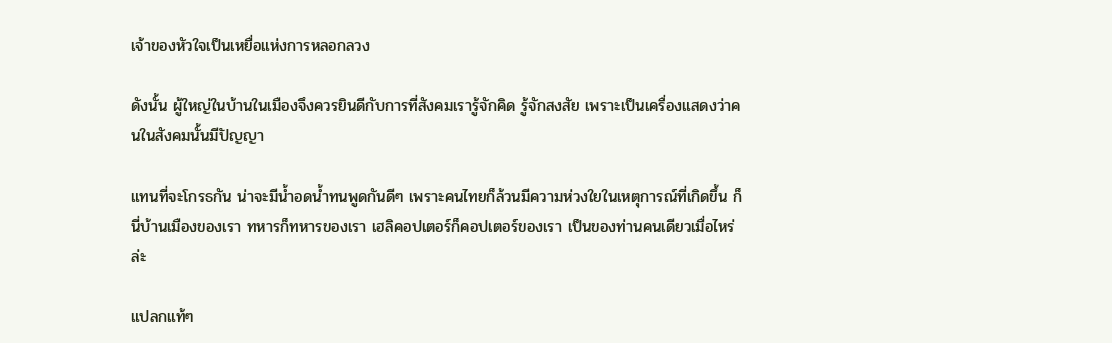เจ้าของหัวใจเป็นเหยื่อแห่งการหลอกลวง

ดังนั้น ผู้ใหญ่ในบ้านในเมืองจึงควรยินดีกับการที่สังคมเรารู้จักคิด รู้จักสงสัย เพราะเป็นเครื่องแสดงว่าคนในสังคมนั้นมีปัญญา

แทนที่จะโกรธกัน น่าจะมีน้ำอดน้ำทนพูดกันดีๆ เพราะคนไทยก็ล้วนมีความห่วงใยในเหตุการณ์ที่เกิดขึ้น ก็นี่บ้านเมืองของเรา ทหารก็ทหารของเรา เฮลิคอปเตอร์ก็คอปเตอร์ของเรา เป็นของท่านคนเดียวเมื่อไหร่ล่ะ

แปลกแท้ๆ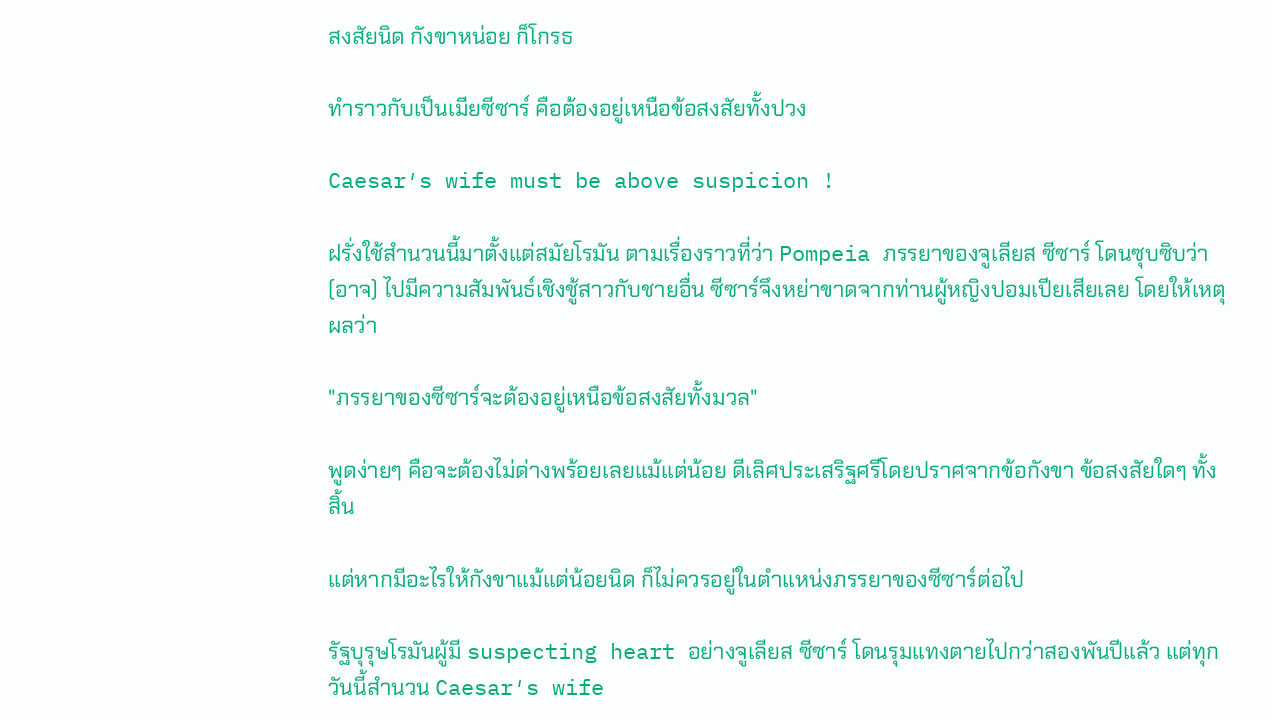สงสัยนิด กังขาหน่อย ก็โกรธ

ทำราวกับเป็นเมียซีซาร์ คือต้องอยู่เหนือข้อสงสัยทั้งปวง

Caesar′s wife must be above suspicion !

ฝรั่งใช้สำนวนนี้มาตั้งแต่สมัยโรมัน ตามเรื่องราวที่ว่า Pompeia ภรรยาของจูเลียส ซีซาร์ โดนซุบซิบว่า (อาจ) ไปมีความสัมพันธ์เชิงชู้สาวกับชายอื่น ซีซาร์จึงหย่าขาดจากท่านผู้หญิงปอมเปียเสียเลย โดยให้เหตุผลว่า

"ภรรยาของซีซาร์จะต้องอยู่เหนือข้อสงสัยทั้งมวล"

พูดง่ายๆ คือจะต้องไม่ด่างพร้อยเลยแม้แต่น้อย ดีเลิศประเสริฐศรีโดยปราศจากข้อกังขา ข้อสงสัยใดๆ ทั้งสิ้น

แต่หากมีอะไรให้กังขาแม้แต่น้อยนิด ก็ไม่ควรอยู่ในตำแหน่งภรรยาของซีซาร์ต่อไป

รัฐบุรุษโรมันผู้มี suspecting heart อย่างจูเลียส ซีซาร์ โดนรุมแทงตายไปกว่าสองพันปีแล้ว แต่ทุกวันนี้สำนวน Caesar′s wife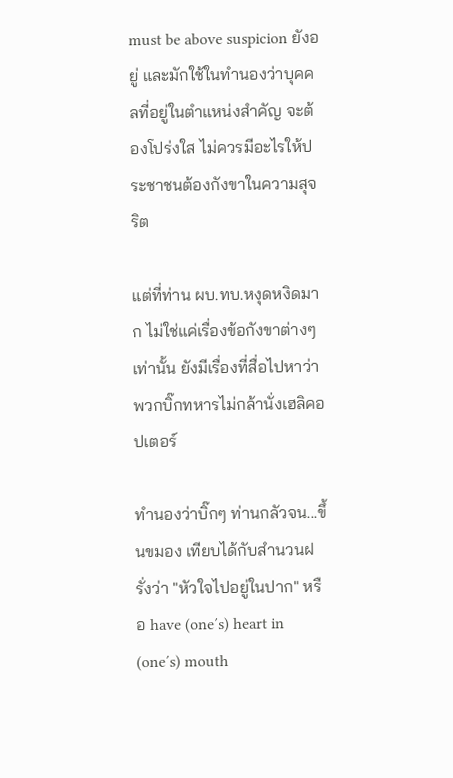must be above suspicion ยังอยู่ และมักใช้ในทำนองว่าบุคคลที่อยู่ในตำแหน่งสำคัญ จะต้องโปร่งใส ไม่ควรมีอะไรให้ประชาชนต้องกังขาในความสุจริต

แต่ที่ท่าน ผบ.ทบ.หงุดหงิดมาก ไม่ใช่แค่เรื่องข้อกังขาต่างๆ เท่านั้น ยังมีเรื่องที่สื่อไปหาว่าพวกบิ๊กทหารไม่กล้านั่งเฮลิคอปเตอร์

ทำนองว่าบิ๊กๆ ท่านกลัวจน...ขึ้นขมอง เทียบได้กับสำนวนฝรั่งว่า "หัวใจไปอยู่ในปาก" หรือ have (one′s) heart in (one′s) mouth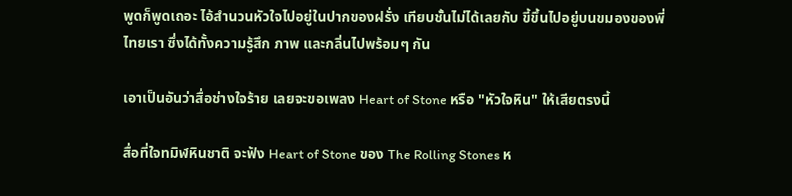พูดก็พูดเถอะ ไอ้สำนวนหัวใจไปอยู่ในปากของฝรั่ง เทียบชั้นไม่ได้เลยกับ ขี้ขึ้นไปอยู่บนขมองของพี่ไทยเรา ซึ่งได้ทั้งความรู้สึก ภาพ และกลิ่นไปพร้อมๆ กัน

เอาเป็นอันว่าสื่อช่างใจร้าย เลยจะขอเพลง Heart of Stone หรือ "หัวใจหิน" ให้เสียตรงนี้

สื่อที่ใจทมิฬหินชาติ จะฟัง Heart of Stone ของ The Rolling Stones ห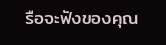รือจะฟังของคุณ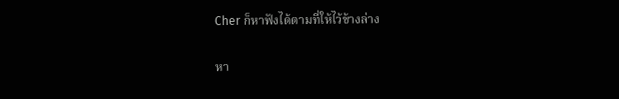Cher ก็หาฟังได้ตามที่ให้ไว้ข้างล่าง

หา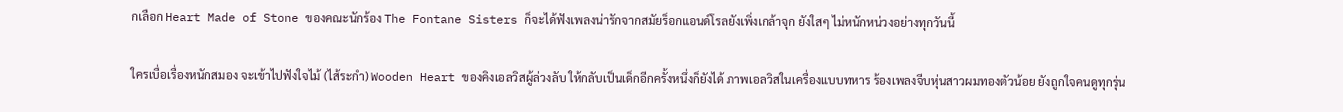กเลือก Heart Made of Stone ของคณะนักร้อง The Fontane Sisters ก็จะได้ฟังเพลงน่ารักจากสมัยร็อกแอนด์โรลยังเพิ่งเกล้าจุก ยังใสๆ ไม่หนักหน่วงอย่างทุกวันนี้

ใครเบื่อเรื่องหนักสมอง จะเข้าไปฟังใจไม้ (ไส้ระกำ) Wooden Heart ของคิงเอลวิสผู้ล่วงลับ ให้กลับเป็นเด็กอีกครั้งหนึ่งก็ยังได้ ภาพเอลวิสในเครื่องแบบทหาร ร้องเพลงจีบหุ่นสาวผมทองตัวน้อย ยังถูกใจคนดูทุกรุ่น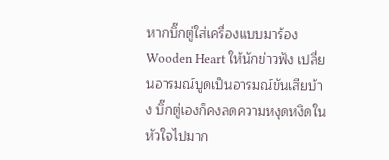หากบิ๊กตู่ใส่เครื่องแบบมาร้อง Wooden Heart ให้นักข่าวฟัง เปลี่ยนอารมณ์บูดเป็นอารมณ์ขันเสียบ้าง บิ๊กตู่เองก็คงลดความหงุดหงิดในหัวใจไปมาก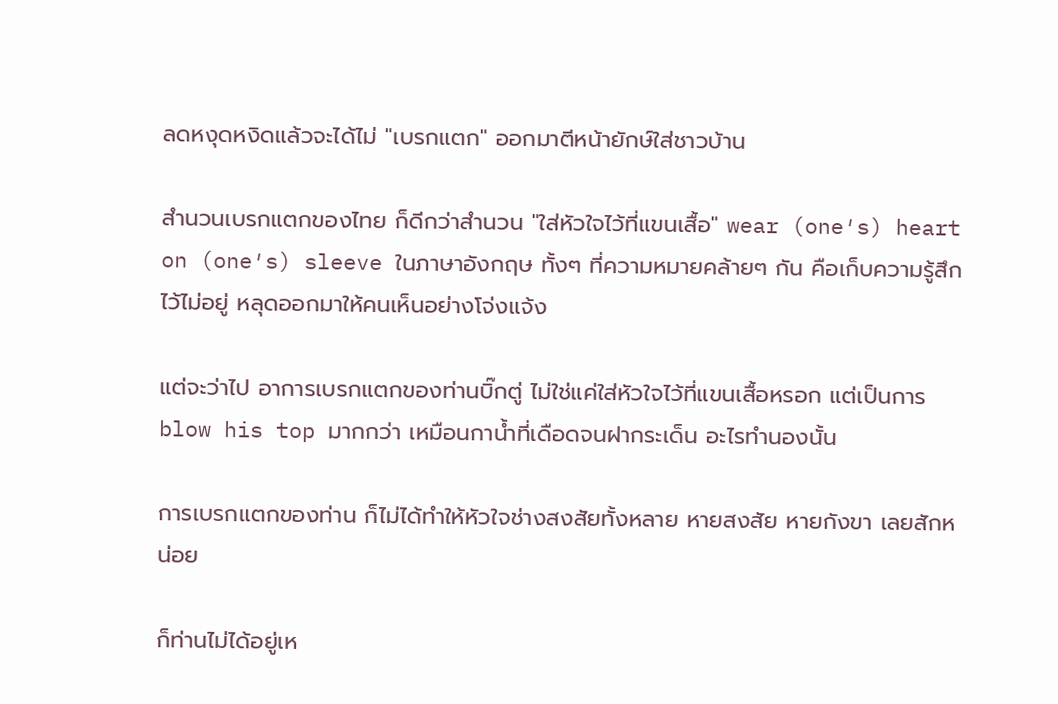ลดหงุดหงิดแล้วจะได้ไม่ "เบรกแตก" ออกมาตีหน้ายักษ์ใส่ชาวบ้าน

สำนวนเบรกแตกของไทย ก็ดีกว่าสำนวน "ใส่หัวใจไว้ที่แขนเสื้อ" wear (one′s) heart on (one′s) sleeve ในภาษาอังกฤษ ทั้งๆ ที่ความหมายคล้ายๆ กัน คือเก็บความรู้สึกไว้ไม่อยู่ หลุดออกมาให้คนเห็นอย่างโจ่งแจ้ง

แต่จะว่าไป อาการเบรกแตกของท่านบิ๊กตู่ ไม่ใช่แค่ใส่หัวใจไว้ที่แขนเสื้อหรอก แต่เป็นการ blow his top มากกว่า เหมือนกาน้ำที่เดือดจนฝากระเด็น อะไรทำนองนั้น

การเบรกแตกของท่าน ก็ไม่ได้ทำให้หัวใจช่างสงสัยทั้งหลาย หายสงสัย หายกังขา เลยสักหน่อย

ก็ท่านไม่ได้อยู่เห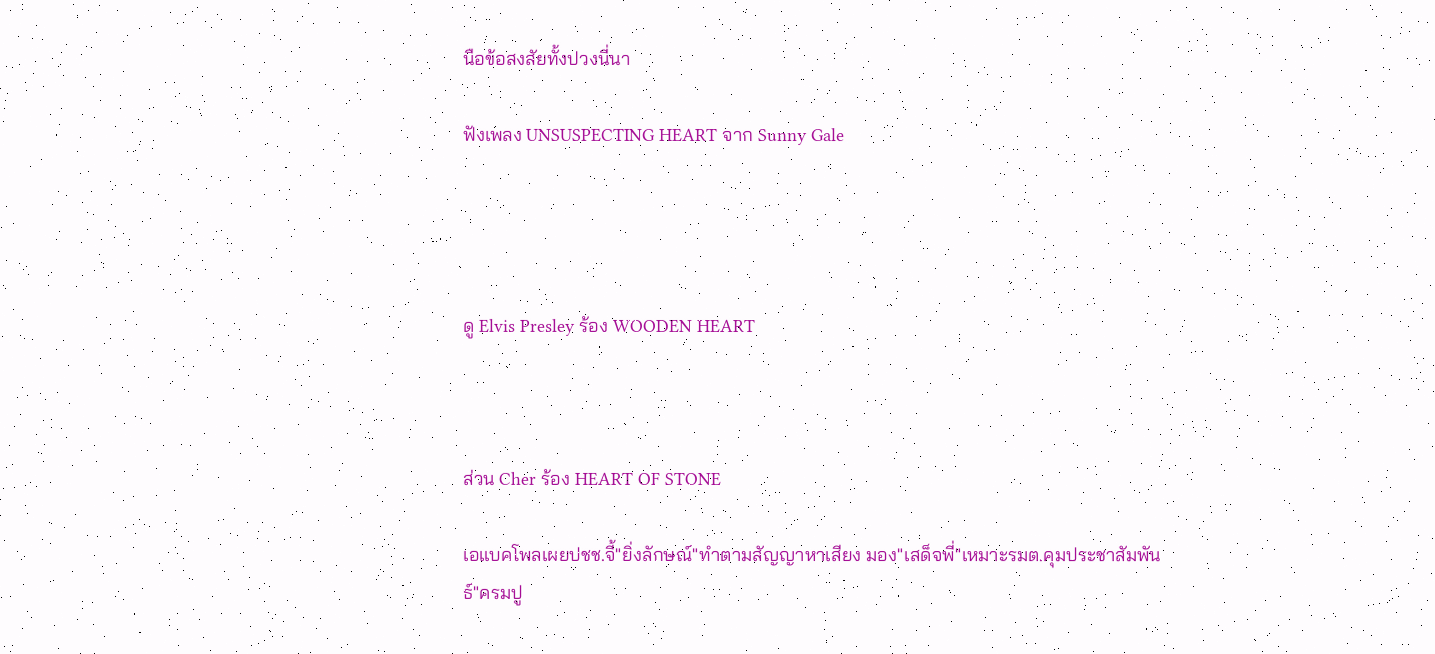นือข้อสงสัยทั้งปวงนี่นา

ฟังเพลง UNSUSPECTING HEART จาก Sunny Gale




ดู Elvis Presley ร้อง WOODEN HEART



ส่วน Cher ร้อง HEART OF STONE

เอแบคโพลเผยปชช.จี้"ยิ่งลักษณ์"ทำตามสัญญาหาเสียง มอง"เสด็จพี่"เหมาะรมต.คุมประชาสัมพันธ์"ครมปู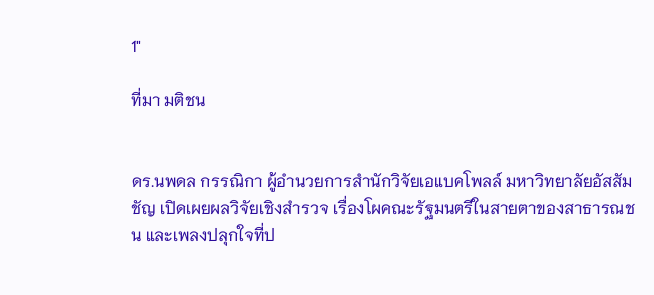1"

ที่มา มติชน


ดร.นพดล กรรณิกา ผู้อำนวยการสำนักวิจัยเอแบคโพลล์ มหาวิทยาลัยอัสสัมชัญ เปิดเผยผลวิจัยเชิงสำรวจ เรื่องโผคณะรัฐมนตรีในสายตาของสาธารณชน และเพลงปลุกใจที่ป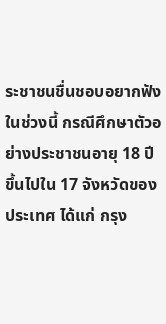ระชาชนชื่นชอบอยากฟังในช่วงนี้ กรณีศึกษาตัวอย่างประชาชนอายุ 18 ปีขึ้นไปใน 17 จังหวัดของประเทศ ได้แก่ กรุง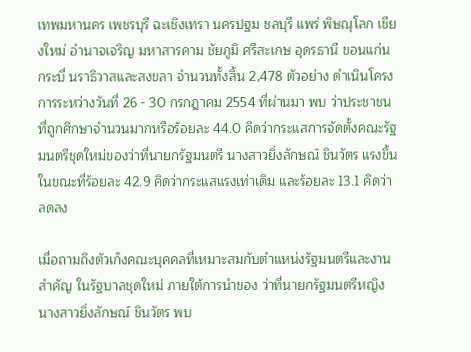เทพมหานคร เพชรบุรี ฉะเชิงเทรา นครปฐม ชลบุรี แพร่ พิษณุโลก เชียงใหม่ อำนาจเจริญ มหาสารคาม ชัยภูมิ ศรีสะเกษ อุดรธานี ขอนแก่น กระบี่ นราธิวาสและสงขลา จำนวนทั้งสิ้น 2,478 ตัวอย่าง ดำเนินโครงการระหว่างวันที่ 26 - 30 กรกฎาคม 2554 ที่ผ่านมา พบ ว่าประชาชนที่ถูกศึกษาจำนวนมากหรือร้อยละ 44.0 คิดว่ากระแสการจัดตั้งคณะรัฐมนตรีชุดใหม่ของว่าที่นายกรัฐมนตรี นางสาวยิ่งลักษณ์ ชินวัตร แรงขึ้น ในขณะที่ร้อยละ 42.9 คิดว่ากระแสแรงเท่าเดิม และร้อยละ 13.1 คิดว่าลดลง

เมื่อถามถึงตัวเก็งคณะบุคคลที่เหมาะสมกับตำแหน่งรัฐมนตรีและงานสำคัญ ในรัฐบาลชุดใหม่ ภายใต้การนำของ ว่าที่นายกรัฐมนตรีหญิง นางสาวยิ่งลักษณ์ ชินวัตร พบ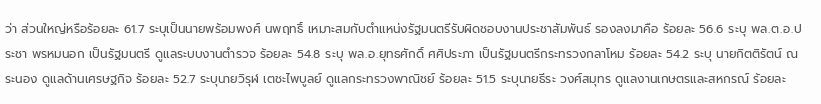ว่า ส่วนใหญ่หรือร้อยละ 61.7 ระบุเป็นนายพร้อมพงศ์ นพฤทธิ์ เหมาะสมกับตำแหน่งรัฐมนตรีรับผิดชอบงานประชาสัมพันธ์ รองลงมาคือ ร้อยละ 56.6 ระบุ พล.ต.อ.ประชา พรหมนอก เป็นรัฐมนตรี ดูแลระบบงานตำรวจ ร้อยละ 54.8 ระบุ พล.อ.ยุทธศักดิ์ ศศิประภา เป็นรัฐมนตรีกระทรวงกลาโหม ร้อยละ 54.2 ระบุ นายกิตติรัตน์ ณ ระนอง ดูแลด้านเศรษฐกิจ ร้อยละ 52.7 ระบุนายวิรุฬ เตชะไพบูลย์ ดูแลกระทรวงพาณิชย์ ร้อยละ 51.5 ระบุนายธีระ วงศ์สมุทร ดูแลงานเกษตรและสหกรณ์ ร้อยละ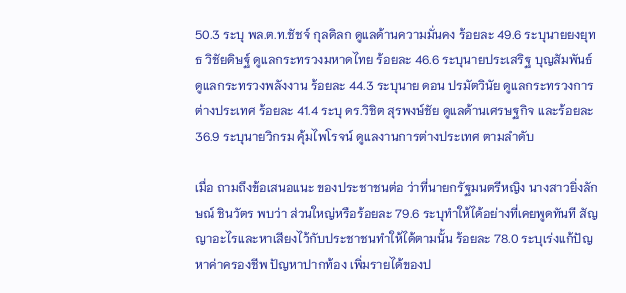50.3 ระบุ พล.ต.ท.ชัชจ์ กุลดิลก ดูแลด้านความมั่นคง ร้อยละ 49.6 ระบุนายยงยุทธ วิชัยดิษฐ์ ดูแลกระทรวงมหาดไทย ร้อยละ 46.6 ระบุนายประเสริฐ บุญสัมพันธ์ ดูแลกระทรวงพลังงาน ร้อยละ 44.3 ระบุนาย ดอน ปรมัตวินัย ดูแลกระทรวงการต่างประเทศ ร้อยละ 41.4 ระบุ ดร.วิชิต สุรพงษ์ชัย ดูแลด้านเศรษฐกิจ และร้อยละ 36.9 ระบุนายวิกรม คุ้มไพโรจน์ ดูแลงานการต่างประเทศ ตามลำดับ

เมื่อ ถามถึงข้อเสนอแนะ ของประชาชนต่อ ว่าที่นายกรัฐมนตรีหญิง นางสาวยิ่งลักษณ์ ชินวัตร พบว่า ส่วนใหญ่หรือร้อยละ 79.6 ระบุทำให้ได้อย่างที่เคยพูดทันที สัญญาอะไรและหาเสียงไว้กับประชาชนทำให้ได้ตามนั้น ร้อยละ 78.0 ระบุเร่งแก้ปัญหาค่าครองชีพ ปัญหาปากท้อง เพิ่มรายได้ของป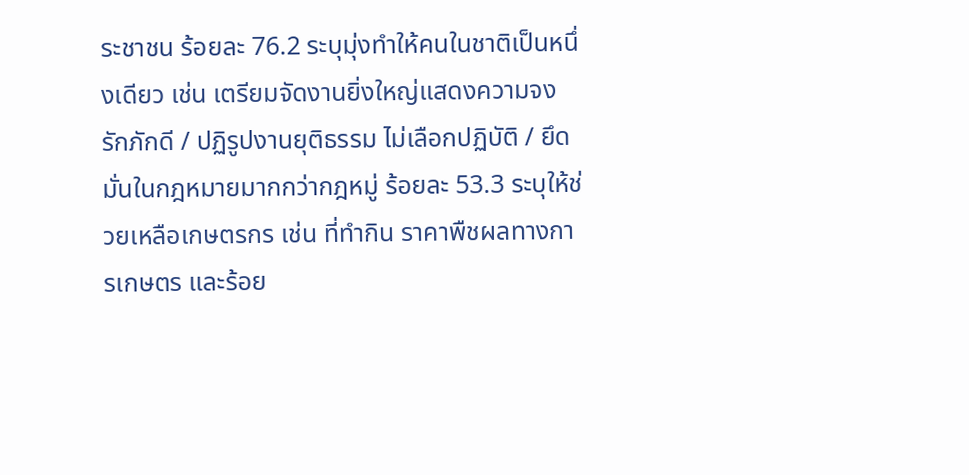ระชาชน ร้อยละ 76.2 ระบุมุ่งทำให้คนในชาติเป็นหนึ่งเดียว เช่น เตรียมจัดงานยิ่งใหญ่แสดงความจงรักภักดี / ปฏิรูปงานยุติธรรม ไม่เลือกปฏิบัติ / ยึดมั่นในกฎหมายมากกว่ากฎหมู่ ร้อยละ 53.3 ระบุให้ช่วยเหลือเกษตรกร เช่น ที่ทำกิน ราคาพืชผลทางการเกษตร และร้อย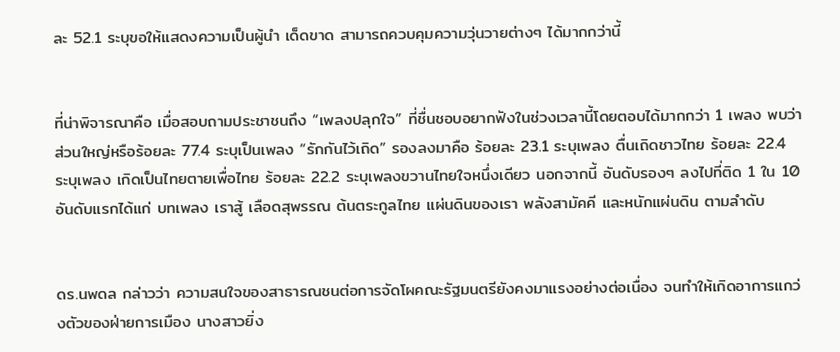ละ 52.1 ระบุขอให้แสดงความเป็นผู้นำ เด็ดขาด สามารถควบคุมความวุ่นวายต่างๆ ได้มากกว่านี้


ที่น่าพิจารณาคือ เมื่อสอบถามประชาชนถึง “เพลงปลุกใจ” ที่ชื่นชอบอยากฟังในช่วงเวลานี้โดยตอบได้มากกว่า 1 เพลง พบว่า ส่วนใหญ่หรือร้อยละ 77.4 ระบุเป็นเพลง “รักกันไว้เถิด” รองลงมาคือ ร้อยละ 23.1 ระบุเพลง ตื่นเถิดชาวไทย ร้อยละ 22.4 ระบุเพลง เกิดเป็นไทยตายเพื่อไทย ร้อยละ 22.2 ระบุเพลงขวานไทยใจหนึ่งเดียว นอกจากนี้ อันดับรองๆ ลงไปที่ติด 1 ใน 10 อันดับแรกได้แก่ บทเพลง เราสู้ เลือดสุพรรณ ต้นตระกูลไทย แผ่นดินของเรา พลังสามัคคี และหนักแผ่นดิน ตามลำดับ


ดร.นพดล กล่าวว่า ความสนใจของสาธารณชนต่อการจัดโผคณะรัฐมนตรียังคงมาแรงอย่างต่อเนื่อง จนทำให้เกิดอาการแกว่งตัวของฝ่ายการเมือง นางสาวยิ่ง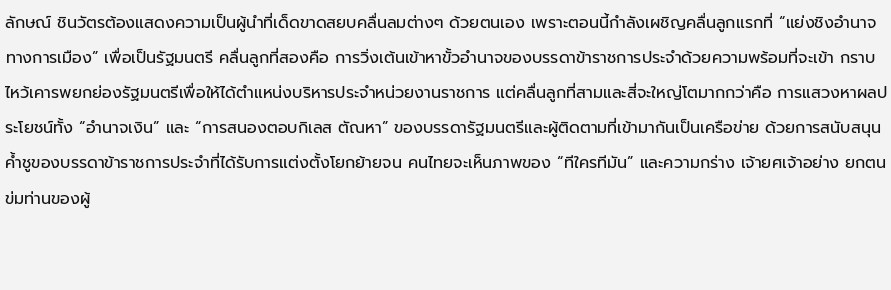ลักษณ์ ชินวัตรต้องแสดงความเป็นผู้นำที่เด็ดขาดสยบคลื่นลมต่างๆ ด้วยตนเอง เพราะตอนนี้กำลังเผชิญคลื่นลูกแรกที่ “แย่งชิงอำนาจทางการเมือง” เพื่อเป็นรัฐมนตรี คลื่นลูกที่สองคือ การวิ่งเต้นเข้าหาขั้วอำนาจของบรรดาข้าราชการประจำด้วยความพร้อมที่จะเข้า กราบไหว้เคารพยกย่องรัฐมนตรีเพื่อให้ได้ตำแหน่งบริหารประจำหน่วยงานราชการ แต่คลื่นลูกที่สามและสี่จะใหญ่โตมากกว่าคือ การแสวงหาผลประโยชน์ทั้ง “อำนาจเงิน” และ “การสนองตอบกิเลส ตัณหา” ของบรรดารัฐมนตรีและผู้ติดตามที่เข้ามากันเป็นเครือข่าย ด้วยการสนับสนุนค้ำชูของบรรดาข้าราชการประจำที่ได้รับการแต่งตั้งโยกย้ายจน คนไทยจะเห็นภาพของ “ทีใครทีมัน” และความกร่าง เจ้ายศเจ้าอย่าง ยกตนข่มท่านของผู้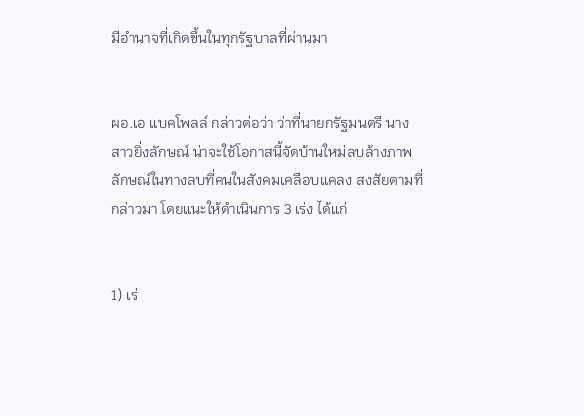มีอำนาจที่เกิดขึ้นในทุกรัฐบาลที่ผ่านมา


ผอ.เอ แบคโพลล์ กล่าวต่อว่า ว่าที่นายกรัฐมนตรี นางสาวยิ่งลักษณ์ น่าจะใช้โอกาสนี้จัดบ้านใหม่ลบล้างภาพลักษณ์ในทางลบที่คนในสังคมเคลือบแคลง สงสัยตามที่กล่าวมา โดยแนะให้ดำเนินการ 3 เร่ง ได้แก่


1) เร่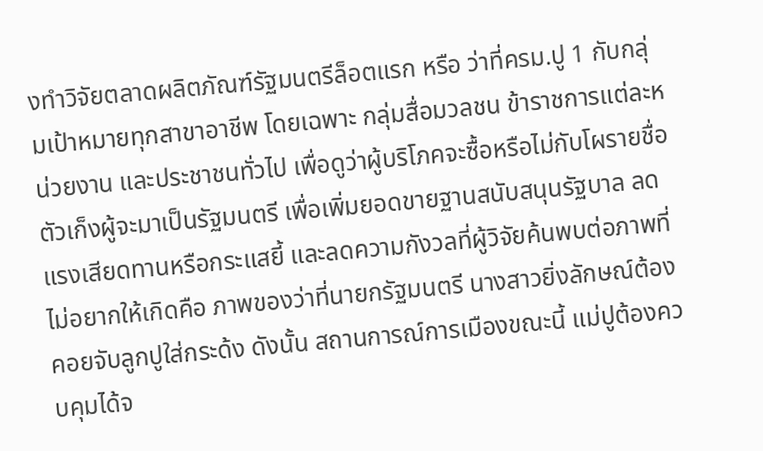งทำวิจัยตลาดผลิตภัณฑ์รัฐมนตรีล็อตแรก หรือ ว่าที่ครม.ปู 1 กับกลุ่มเป้าหมายทุกสาขาอาชีพ โดยเฉพาะ กลุ่มสื่อมวลชน ข้าราชการแต่ละหน่วยงาน และประชาชนทั่วไป เพื่อดูว่าผู้บริโภคจะซื้อหรือไม่กับโผรายชื่อตัวเก็งผู้จะมาเป็นรัฐมนตรี เพื่อเพิ่มยอดขายฐานสนับสนุนรัฐบาล ลดแรงเสียดทานหรือกระแสยี้ และลดความกังวลที่ผู้วิจัยค้นพบต่อภาพที่ไม่อยากให้เกิดคือ ภาพของว่าที่นายกรัฐมนตรี นางสาวยิ่งลักษณ์ต้องคอยจับลูกปูใส่กระด้ง ดังนั้น สถานการณ์การเมืองขณะนี้ แม่ปูต้องควบคุมได้จ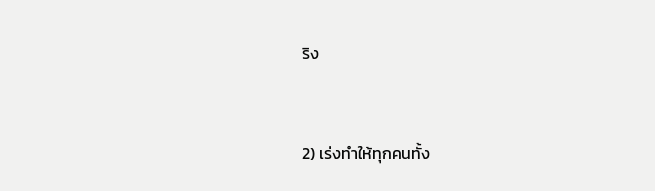ริง


2) เร่งทำให้ทุกคนทั้ง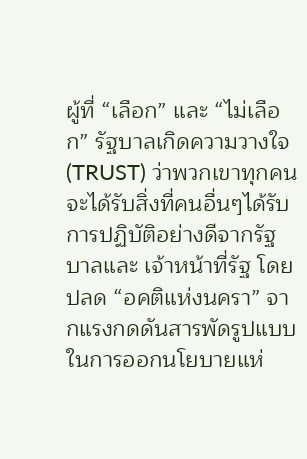ผู้ที่ “เลือก” และ “ไม่เลือก” รัฐบาลเกิดความวางใจ (TRUST) ว่าพวกเขาทุกคนจะได้รับสิ่งที่คนอื่นๆได้รับการปฏิบัติอย่างดีจากรัฐบาลและ เจ้าหน้าที่รัฐ โดยปลด “อคติแห่งนครา” จากแรงกดดันสารพัดรูปแบบในการออกนโยบายแห่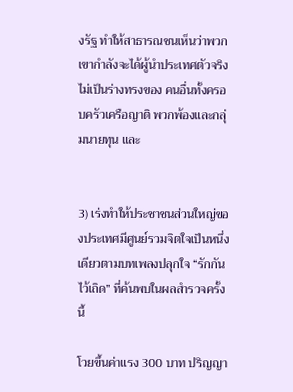งรัฐ ทำให้สาธารณชนเห็นว่าพวกเขากำลังจะได้ผู้นำประเทศตัวจริงไม่เป็นร่างทรงของ คนอื่นทั้งครอบครัวเครือญาติ พวกพ้องและกลุ่มนายทุน และ


3) เร่งทำให้ประชาชนส่วนใหญ่ของประเทศมีศูนย์รวมจิตใจเป็นหนึ่งเดียวตามบทเพลงปลุกใจ “รักกันไว้เถิด” ที่ค้นพบในผลสำรวจครั้งนี้

โวยขึ้นค่าแรง 300 บาท ปริญญา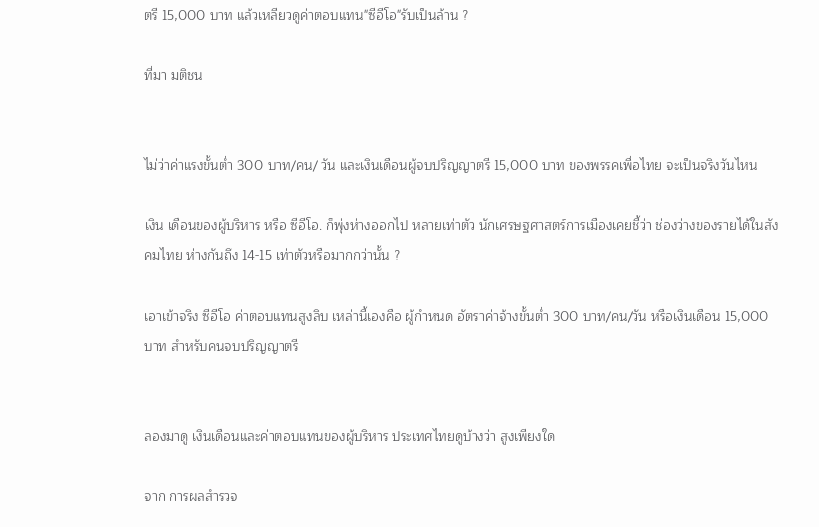ตรี 15,000 บาท แล้วเหลียวดูค่าตอบแทน"ซีอีโอ"รับเป็นล้าน ?

ที่มา มติชน


ไม่ว่าค่าแรงขั้นต่ำ 300 บาท/คน/ วัน และเงินเดือนผู้จบปริญญาตรี 15,000 บาท ของพรรคเพื่อไทย จะเป็นจริงวันไหน

เงิน เดือนของผู้บริหาร หรือ ซีอีโอ. ก็พุ่งห่างออกไป หลายเท่าตัว นักเศรษฐศาสตร์การเมืองเคยชี้ว่า ช่องว่างของรายได้ในสังคมไทย ห่างกันถึง 14-15 เท่าตัวหรือมากกว่านั้น ?

เอาเข้าจริง ซีอีโอ ค่าตอบแทนสูงลิบ เหล่านี้เองคือ ผู้กำหนด อัตราค่าจ้างขั้นต่ำ 300 บาท/คน/วัน หรือเงินเดือน 15,000 บาท สำหรับคนจบปริญญาตรี


ลองมาดู เงินเดือนและค่าตอบแทนของผู้บริหาร ประเทศไทยดูบ้างว่า สูงเพียงใด

จาก การผลสำรวจ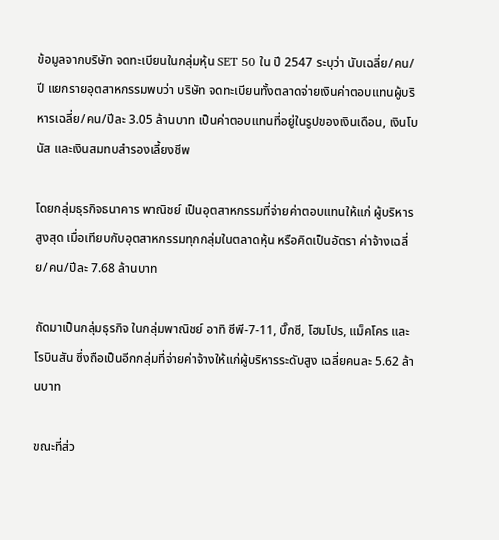ข้อมูลจากบริษัท จดทะเบียนในกลุ่มหุ้น SET 50 ใน ปี 2547 ระบุว่า นับเฉลี่ย/คน/ปี แยกรายอุตสาหกรรมพบว่า บริษัท จดทะเบียนทั้งตลาดจ่ายเงินค่าตอบแทนผู้บริหารเฉลี่ย/คน/ปีละ 3.05 ล้านบาท เป็นค่าตอบแทนที่อยู่ในรูปของเงินเดือน, เงินโบนัส และเงินสมทบสำรองเลี้ยงชีพ

โดยกลุ่มธุรกิจธนาคาร พาณิชย์ เป็นอุตสาหกรรมที่จ่ายค่าตอบแทนให้แก่ ผู้บริหารสูงสุด เมื่อเทียบกับอุตสาหกรรมทุกกลุ่มในตลาดหุ้น หรือคิดเป็นอัตรา ค่าจ้างเฉลี่ย/คน/ปีละ 7.68 ล้านบาท

ถัดมาเป็นกลุ่มธุรกิจ ในกลุ่มพาณิชย์ อาทิ ซีพี-7-11, บิ๊กซี, โฮมโปร, แม็คโคร และโรบินสัน ซึ่งถือเป็นอีกกลุ่มที่จ่ายค่าจ้างให้แก่ผู้บริหารระดับสูง เฉลี่ยคนละ 5.62 ล้านบาท

ขณะที่ส่ว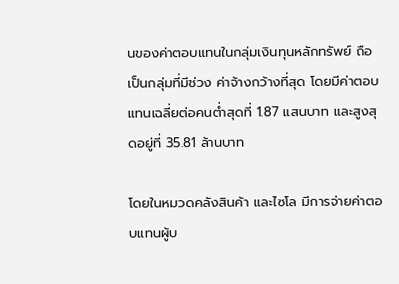นของค่าตอบแทนในกลุ่มเงินทุนหลักทรัพย์ ถือเป็นกลุ่มที่มีช่วง ค่าจ้างกว้างที่สุด โดยมีค่าตอบแทนเฉลี่ยต่อคนต่ำสุดที่ 1.87 แสนบาท และสูงสุดอยู่ที่ 35.81 ล้านบาท

โดยในหมวดคลังสินค้า และไซโล มีการจ่ายค่าตอบแทนผู้บ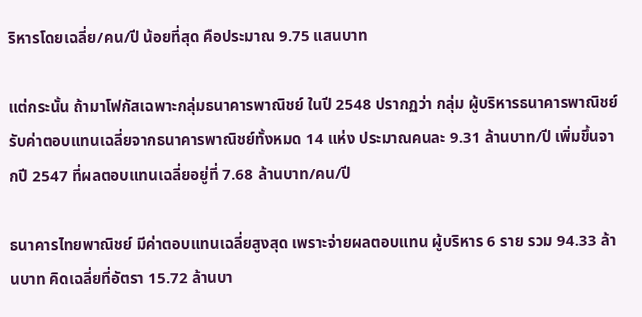ริหารโดยเฉลี่ย/คน/ปี น้อยที่สุด คือประมาณ 9.75 แสนบาท

แต่กระนั้น ถ้ามาโฟกัสเฉพาะกลุ่มธนาคารพาณิชย์ ในปี 2548 ปรากฏว่า กลุ่ม ผู้บริหารธนาคารพาณิชย์ รับค่าตอบแทนเฉลี่ยจากธนาคารพาณิชย์ทั้งหมด 14 แห่ง ประมาณคนละ 9.31 ล้านบาท/ปี เพิ่มขึ้นจากปี 2547 ที่ผลตอบแทนเฉลี่ยอยู่ที่ 7.68 ล้านบาท/คน/ปี

ธนาคารไทยพาณิชย์ มีค่าตอบแทนเฉลี่ยสูงสุด เพราะจ่ายผลตอบแทน ผู้บริหาร 6 ราย รวม 94.33 ล้านบาท คิดเฉลี่ยที่อัตรา 15.72 ล้านบา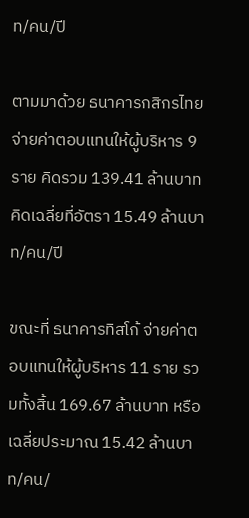ท/คน/ปี

ตามมาด้วย ธนาคารกสิกรไทย จ่ายค่าตอบแทนให้ผู้บริหาร 9 ราย คิดรวม 139.41 ล้านบาท คิดเฉลี่ยที่อัตรา 15.49 ล้านบาท/คน/ปี

ขณะที่ ธนาคารทิสโก้ จ่ายค่าตอบแทนให้ผู้บริหาร 11 ราย รวมทั้งสิ้น 169.67 ล้านบาท หรือเฉลี่ยประมาณ 15.42 ล้านบาท/คน/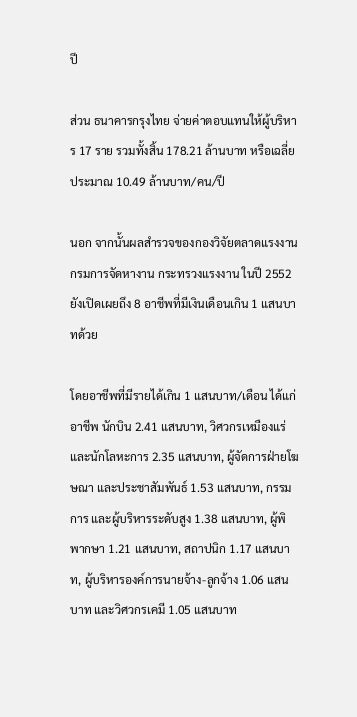ปี

ส่วน ธนาคารกรุงไทย จ่ายค่าตอบแทนให้ผู้บริหาร 17 ราย รวมทั้งสิ้น 178.21 ล้านบาท หรือเฉลี่ยประมาณ 10.49 ล้านบาท/คน/ปี

นอก จากนั้นผลสำรวจของกองวิจัยตลาดแรงงาน กรมการจัดหางาน กระทรวงแรงงาน ในปี 2552 ยังเปิดเผยถึง 8 อาชีพที่มีเงินเดือนเกิน 1 แสนบาทด้วย

โดยอาชีพที่มีรายได้เกิน 1 แสนบาท/เดือน ได้แก่ อาชีพ นักบิน 2.41 แสนบาท, วิศวกรเหมืองแร่ และนักโลหะการ 2.35 แสนบาท, ผู้จัดการฝ่ายโฆษณา และประชาสัมพันธ์ 1.53 แสนบาท, กรรมการ และผู้บริหารระดับสูง 1.38 แสนบาท, ผู้พิพากษา 1.21 แสนบาท, สถาปนิก 1.17 แสนบาท, ผู้บริหารองค์การนายจ้าง-ลูกจ้าง 1.06 แสนบาท และวิศวกรเคมี 1.05 แสนบาท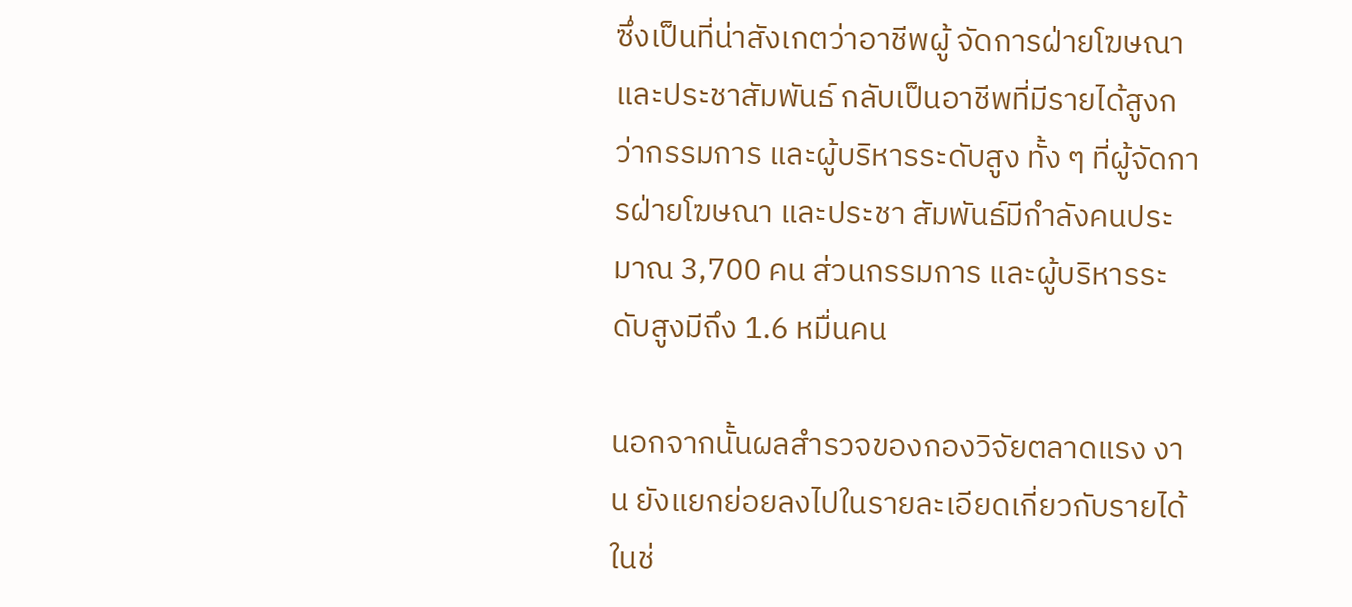ซึ่งเป็นที่น่าสังเกตว่าอาชีพผู้ จัดการฝ่ายโฆษณา และประชาสัมพันธ์ กลับเป็นอาชีพที่มีรายได้สูงกว่ากรรมการ และผู้บริหารระดับสูง ทั้ง ๆ ที่ผู้จัดการฝ่ายโฆษณา และประชา สัมพันธ์มีกำลังคนประมาณ 3,700 คน ส่วนกรรมการ และผู้บริหารระดับสูงมีถึง 1.6 หมื่นคน

นอกจากนั้นผลสำรวจของกองวิจัยตลาดแรง งาน ยังแยกย่อยลงไปในรายละเอียดเกี่ยวกับรายได้ในช่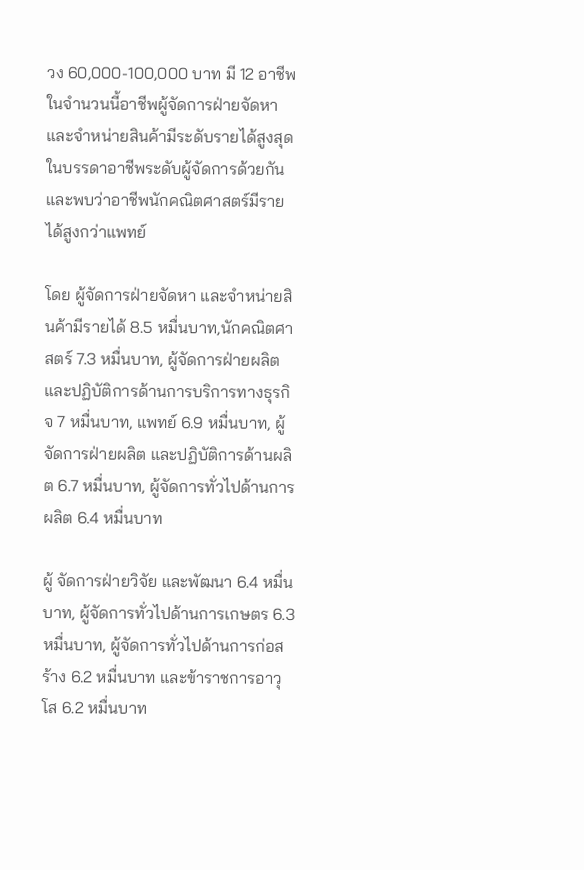วง 60,000-100,000 บาท มี 12 อาชีพ ในจำนวนนี้อาชีพผู้จัดการฝ่ายจัดหา และจำหน่ายสินค้ามีระดับรายได้สูงสุดในบรรดาอาชีพระดับผู้จัดการด้วยกัน และพบว่าอาชีพนักคณิตศาสตร์มีรายได้สูงกว่าแพทย์

โดย ผู้จัดการฝ่ายจัดหา และจำหน่ายสินค้ามีรายได้ 8.5 หมื่นบาท,นักคณิตศาสตร์ 7.3 หมื่นบาท, ผู้จัดการฝ่ายผลิต และปฏิบัติการด้านการบริการทางธุรกิจ 7 หมื่นบาท, แพทย์ 6.9 หมื่นบาท, ผู้จัดการฝ่ายผลิต และปฏิบัติการด้านผลิต 6.7 หมื่นบาท, ผู้จัดการทั่วไปด้านการผลิต 6.4 หมื่นบาท

ผู้ จัดการฝ่ายวิจัย และพัฒนา 6.4 หมื่นบาท, ผู้จัดการทั่วไปด้านการเกษตร 6.3 หมื่นบาท, ผู้จัดการทั่วไปด้านการก่อสร้าง 6.2 หมื่นบาท และข้าราชการอาวุโส 6.2 หมื่นบาท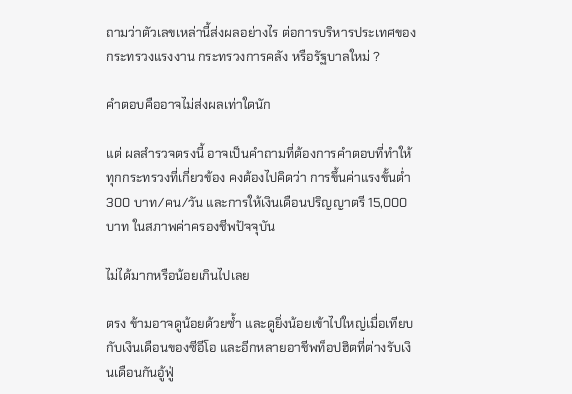ถามว่าตัวเลขเหล่านี้ส่งผลอย่างไร ต่อการบริหารประเทศของกระทรวงแรงงาน กระทรวงการคลัง หรือรัฐบาลใหม่ ?

คำตอบคืออาจไม่ส่งผลเท่าใดนัก

แต่ ผลสำรวจตรงนี้ อาจเป็นคำถามที่ต้องการคำตอบที่ทำให้ทุกกระทรวงที่เกี่ยวข้อง คงต้องไปคิดว่า การขึ้นค่าแรงขั้นต่ำ 300 บาท/คน/วัน และการให้เงินเดือนปริญญาตรี 15,000 บาท ในสภาพค่าครองชีพปัจจุบัน

ไม่ได้มากหรือน้อยเกินไปเลย

ตรง ข้ามอาจดูน้อยด้วยซ้ำ และดูยิ่งน้อยเข้าไปใหญ่เมื่อเทียบกับเงินเดือนของซีอีโอ และอีกหลายอาชีพท็อปฮิตที่ต่างรับเงินเดือนกันอู้ฟู่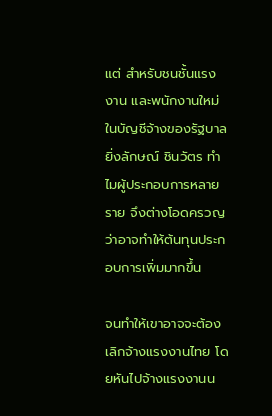แต่ สำหรับชนชั้นแรงงาน และพนักงานใหม่ในบัญชีจ้างของรัฐบาลยิ่งลักษณ์ ชินวัตร ทำไมผู้ประกอบการหลายราย จึงต่างโอดครวญว่าอาจทำให้ต้นทุนประกอบการเพิ่มมากขึ้น

จนทำให้เขาอาจจะต้องเลิกจ้างแรงงานไทย โดยหันไปจ้างแรงงานน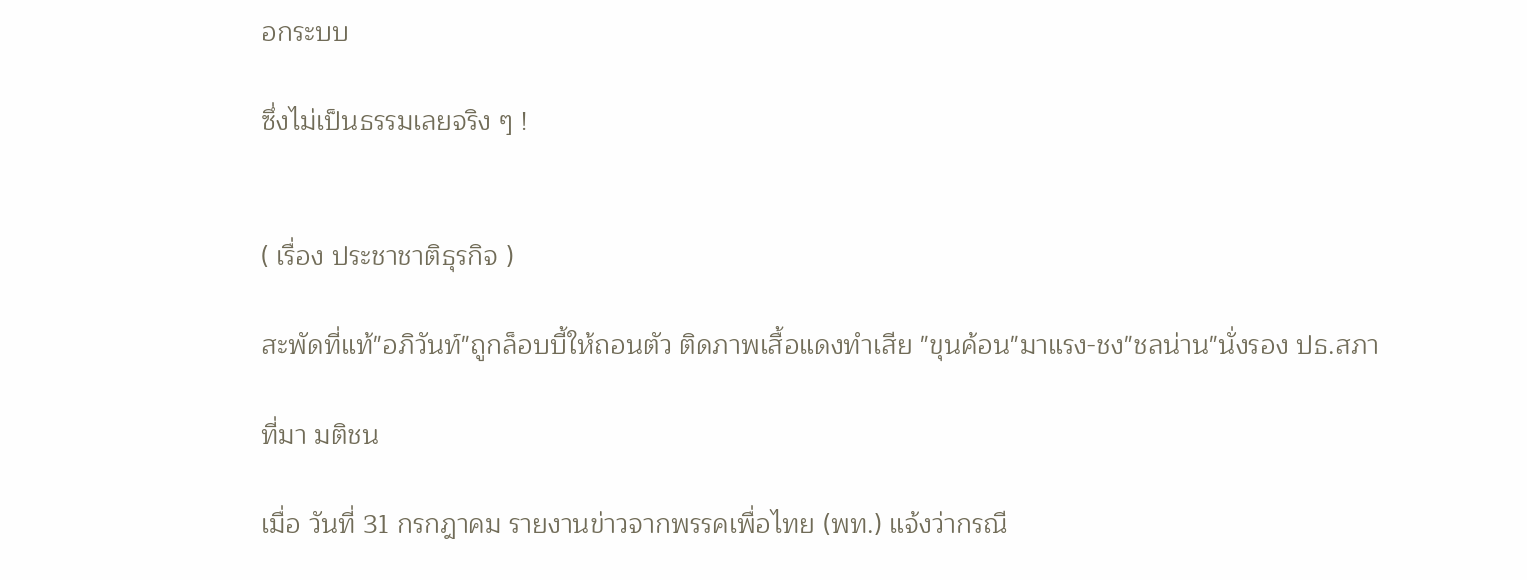อกระบบ

ซึ่งไม่เป็นธรรมเลยจริง ๆ !


( เรื่อง ประชาชาติธุรกิจ )

สะพัดที่แท้"อภิวันท์"ถูกล็อบบี้ให้ถอนตัว ติดภาพเสื้อแดงทำเสีย "ขุนค้อน"มาแรง-ชง"ชลน่าน"นั่งรอง ปธ.สภา

ที่มา มติชน

เมื่อ วันที่ 31 กรกฎาคม รายงานข่าวจากพรรคเพื่อไทย (พท.) แจ้งว่ากรณี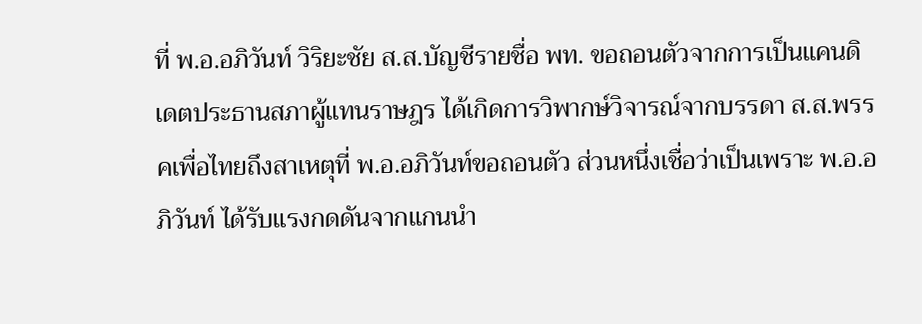ที่ พ.อ.อภิวันท์ วิริยะชัย ส.ส.บัญชีรายชื่อ พท. ขอถอนตัวจากการเป็นแคนดิเดตประธานสภาผู้แทนราษฎร ได้เกิดการวิพากษ์วิจารณ์จากบรรดา ส.ส.พรรคเพื่อไทยถึงสาเหตุที่ พ.อ.อภิวันท์ขอถอนตัว ส่วนหนึ่งเชื่อว่าเป็นเพราะ พ.อ.อภิวันท์ ได้รับแรงกดดันจากแกนนำ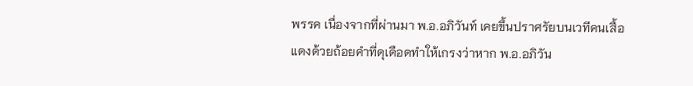พรรค เนื่องจากที่ผ่านมา พ.อ.อภิวันท์ เคยขึ้นปราศรัยบนเวทีคนเสื้อแดงด้วยถ้อยคำที่ดุเดือดทำให้เกรงว่าหาก พ.อ.อภิวัน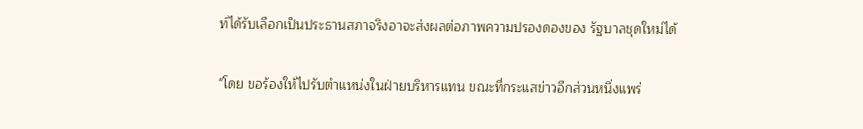ท์ได้รับเลือกเป็นประธานสภาจริงอาจะส่งผลต่อภาพความปรองดองของ รัฐบาลชุดใหม่ได้

"โดย ขอร้องให้ไปรับตำแหน่งในฝ่ายบริหารแทน ขณะที่กระแสข่าวอีกส่วนหนึ่งแพร่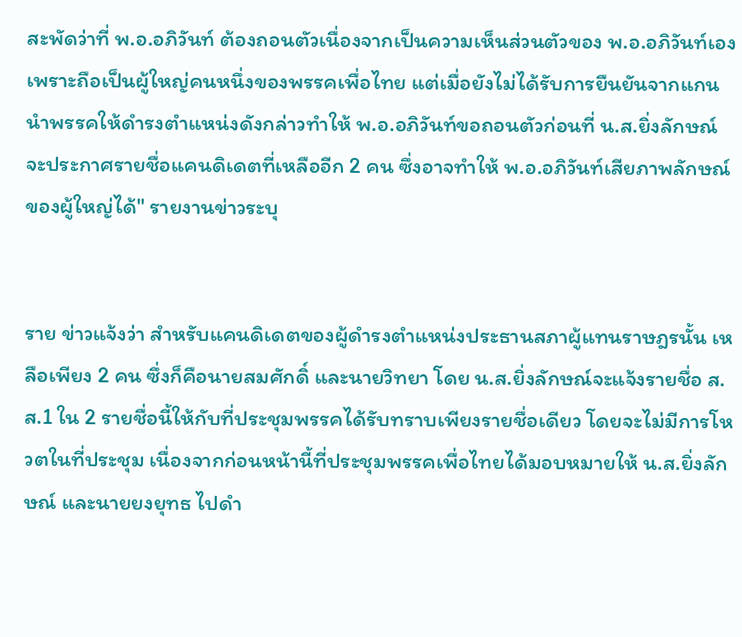สะพัดว่าที่ พ.อ.อภิวันท์ ต้องถอนตัวเนื่องจากเป็นความเห็นส่วนตัวของ พ.อ.อภิวันท์เองเพราะถือเป็นผู้ใหญ่คนหนึ่งของพรรคเพื่อไทย แต่เมื่อยังไม่ได้รับการยืนยันจากแกนนำพรรคให้ดำรงตำแหน่งดังกล่าวทำให้ พ.อ.อภิวันท์ขอถอนตัวก่อนที่ น.ส.ยิ่งลักษณ์ จะประกาศรายชื่อแคนดิเดตที่เหลืออีก 2 คน ซึ่งอาจทำให้ พ.อ.อภิวันท์เสียภาพลักษณ์ของผู้ใหญ่ได้" รายงานข่าวระบุ


ราย ข่าวแจ้งว่า สำหรับแคนดิเดตของผู้ดำรงตำแหน่งประธานสภาผู้แทนราษฎรนั้น เหลือเพียง 2 คน ซึ่งก็คือนายสมศักดิ์ และนายวิทยา โดย น.ส.ยิ่งลักษณ์จะแจ้งรายชื่อ ส.ส.1 ใน 2 รายชื่อนี้ให้กับที่ประชุมพรรคได้รับทราบเพียงรายชื่อเดียว โดยจะไม่มีการโหวตในที่ประชุม เนื่องจากก่อนหน้านี้ที่ประชุมพรรคเพื่อไทยได้มอบหมายให้ น.ส.ยิ่งลักษณ์ และนายยงยุทธ ไปดำ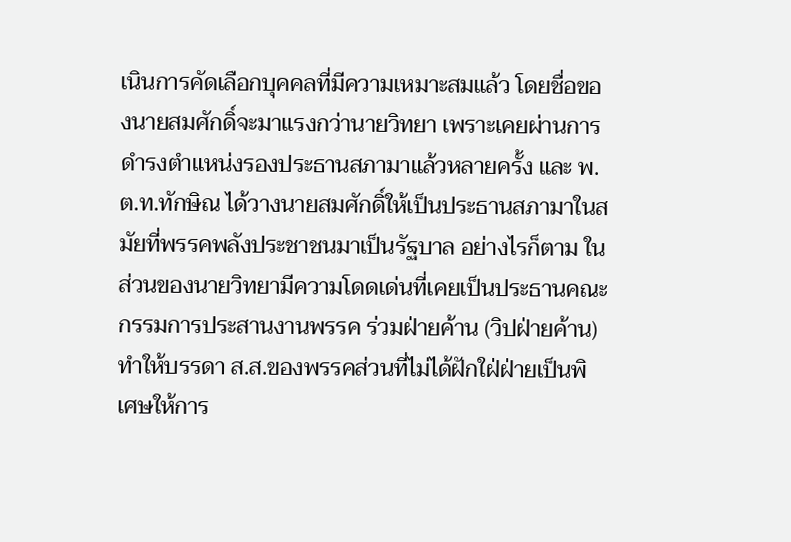เนินการคัดเลือกบุคคลที่มีความเหมาะสมแล้ว โดยชื่อของนายสมศักดิ์จะมาแรงกว่านายวิทยา เพราะเคยผ่านการดำรงตำแหน่งรองประธานสภามาแล้วหลายครั้ง และ พ.ต.ท.ทักษิณ ได้วางนายสมศักดิ์ให้เป็นประธานสภามาในสมัยที่พรรคพลังประชาชนมาเป็นรัฐบาล อย่างไรก็ตาม ในส่วนของนายวิทยามีความโดดเด่นที่เคยเป็นประธานคณะกรรมการประสานงานพรรค ร่วมฝ่ายค้าน (วิปฝ่ายค้าน) ทำให้บรรดา ส.ส.ของพรรคส่วนที่ไม่ได้ฝักใฝ่ฝ่ายเป็นพิเศษให้การ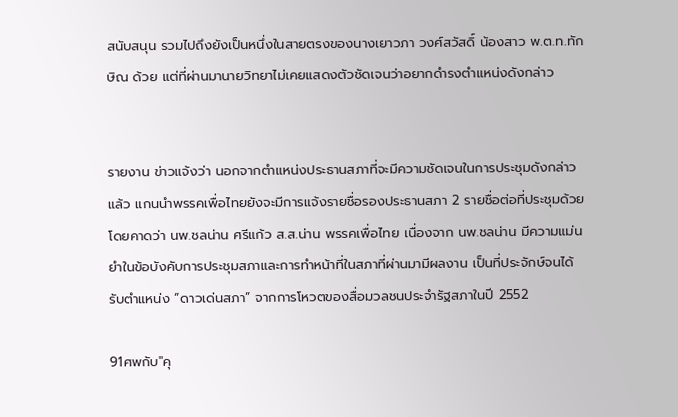สนับสนุน รวมไปถึงยังเป็นหนึ่งในสายตรงของนางเยาวภา วงศ์สวัสดิ์ น้องสาว พ.ต.ท.ทักษิณ ด้วย แต่ที่ผ่านมานายวิทยาไม่เคยแสดงตัวชัดเจนว่าอยากดำรงตำแหน่งดังกล่าว


รายงาน ข่าวแจ้งว่า นอกจากตำแหน่งประธานสภาที่จะมีความชัดเจนในการประชุมดังกล่าวแล้ว แกนนำพรรคเพื่อไทยยังจะมีการแจ้งรายชื่อรองประธานสภา 2 รายชื่อต่อที่ประชุมด้วย โดยคาดว่า นพ.ชลน่าน ศรีแก้ว ส.ส.น่าน พรรคเพื่อไทย เนื่องจาก นพ.ชลน่าน มีความแม่นยำในข้อบังคับการประชุมสภาและการทำหน้าที่ในสภาที่ผ่านมามีผลงาน เป็นที่ประจักษ์จนได้รับตำแหน่ง “ดาวเด่นสภา” จากการโหวตของสื่อมวลชนประจำรัฐสภาในปี 2552

91ศพกับ"คุ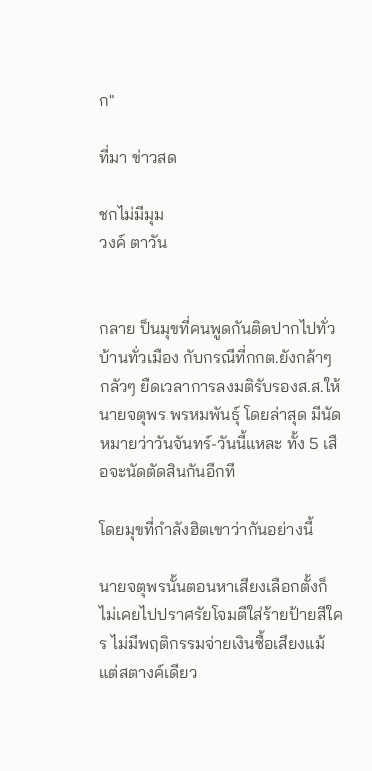ก"

ที่มา ข่าวสด

ชกไม่มีมุม
วงค์ ตาวัน


กลาย ป็นมุขที่คนพูดกันติดปากไปทั่วบ้านทั่วเมือง กับกรณีที่กกต.ยังกล้าๆ กลัวๆ ยืดเวลาการลงมติรับรองส.ส.ให้นายจตุพร พรหมพันธุ์ โดยล่าสุด มีนัดหมายว่าวันจันทร์-วันนี้แหละ ทั้ง 5 เสือจะนัดตัดสินกันอีกที

โดยมุขที่กำลังฮิตเขาว่ากันอย่างนี้

นายจตุพรนั้นตอนหาเสียงเลือกตั้งก็ไม่เคยไปปราศรัยโจมตีใส่ร้ายป้ายสีใคร ไม่มีพฤติกรรมจ่ายเงินซื้อเสียงแม้แต่สตางค์เดียว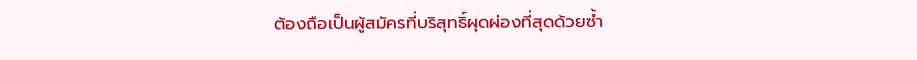ต้องถือเป็นผู้สมัครที่บริสุทธิ์ผุดผ่องที่สุดด้วยซ้ำ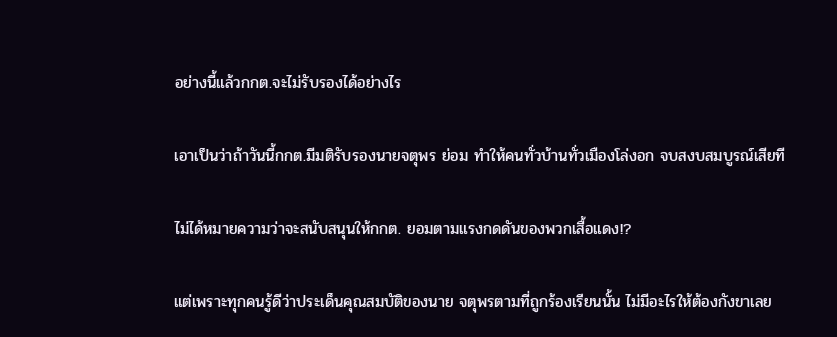อย่างนี้แล้วกกต.จะไม่รับรองได้อย่างไร

เอาเป็นว่าถ้าวันนี้กกต.มีมติรับรองนายจตุพร ย่อม ทำให้คนทั่วบ้านทั่วเมืองโล่งอก จบสงบสมบูรณ์เสียที

ไม่ได้หมายความว่าจะสนับสนุนให้กกต. ยอมตามแรงกดดันของพวกเสื้อแดง!?

แต่เพราะทุกคนรู้ดีว่าประเด็นคุณสมบัติของนาย จตุพรตามที่ถูกร้องเรียนนั้น ไม่มีอะไรให้ต้องกังขาเลย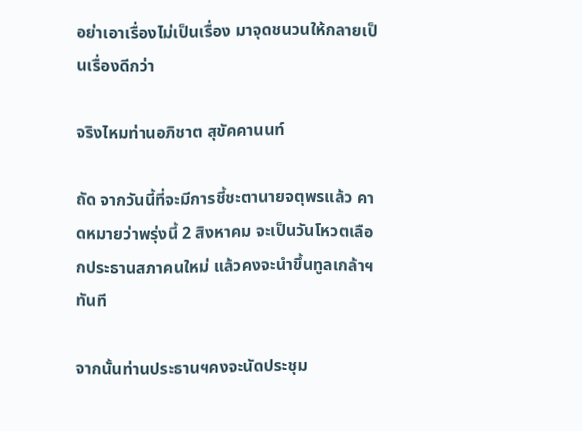อย่าเอาเรื่องไม่เป็นเรื่อง มาจุดชนวนให้กลายเป็นเรื่องดีกว่า

จริงไหมท่านอภิชาต สุขัคคานนท์

ถัด จากวันนี้ที่จะมีการชี้ชะตานายจตุพรแล้ว คาดหมายว่าพรุ่งนี้ 2 สิงหาคม จะเป็นวันโหวตเลือกประธานสภาคนใหม่ แล้วคงจะนำขึ้นทูลเกล้าฯทันที

จากนั้นท่านประธานฯคงจะนัดประชุม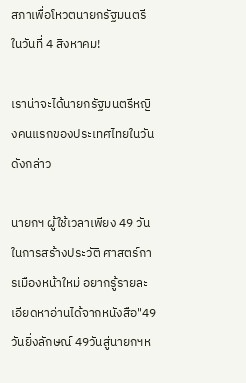สภาเพื่อโหวตนายกรัฐมนตรีในวันที่ 4 สิงหาคม!

เราน่าจะได้นายกรัฐมนตรีหญิงคนแรกของประเทศไทยในวันดังกล่าว

นายกฯ ผู้ใช้เวลาเพียง 49 วันในการสร้างประวัติ ศาสตร์การเมืองหน้าใหม่ อยากรู้รายละเอียดหาอ่านได้จากหนังสือ"49วันยิ่งลักษณ์ 49วันสู่นายกฯห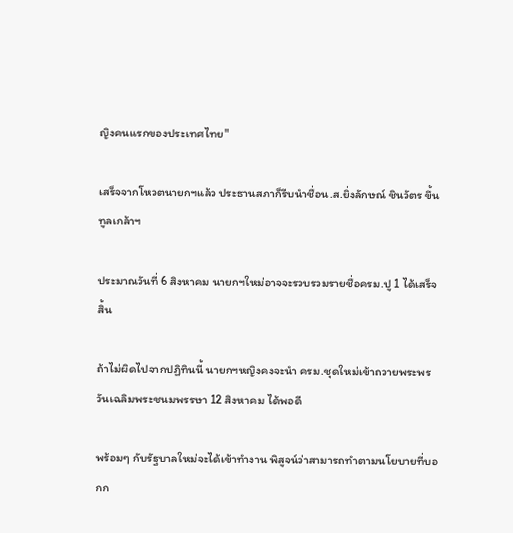ญิงคนแรกของประเทศไทย"

เสร็จจากโหวตนายกฯแล้ว ประธานสภาก็รีบนำชื่อน.ส.ยิ่งลักษณ์ ชินวัตร ขึ้นทูลเกล้าฯ

ประมาณวันที่ 6 สิงหาคม นายกฯใหม่อาจจะรวบรวมรายชื่อครม.ปู 1 ได้เสร็จสิ้น

ถ้าไม่ผิดไปจากปฏิทินนี้ นายกฯหญิงคงจะนำ ครม.ชุดใหม่เข้าถวายพระพรวันเฉลิมพระชนมพรรษา 12 สิงหาคม ได้พอดี

พร้อมๆ กับรัฐบาลใหม่จะได้เข้าทำงาน พิสูจน์ว่าสามารถทำตามนโยบายที่บอกก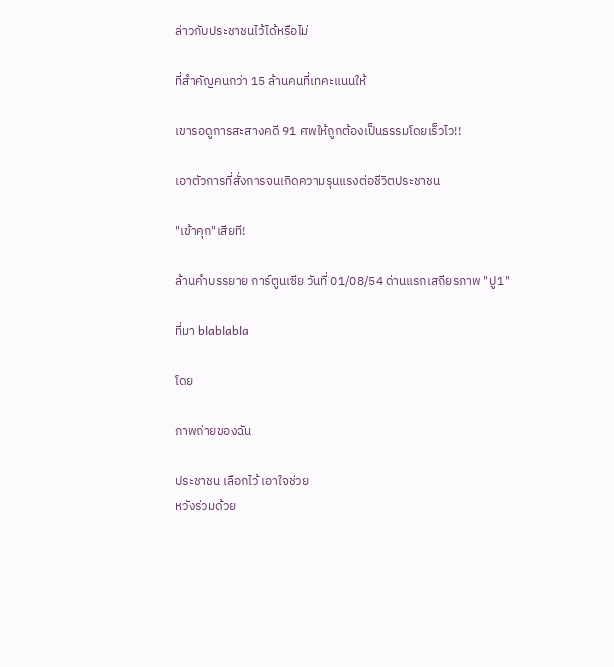ล่าวกับประชาชนไว้ได้หรือไม่

ที่สำคัญคนกว่า 15 ล้านคนที่เทคะแนนให้

เขารอดูการสะสางคดี 91 ศพให้ถูกต้องเป็นธรรมโดยเร็วไว!!

เอาตัวการที่สั่งการจนเกิดความรุนแรงต่อชีวิตประชาชน

"เข้าคุก"เสียที!

ล้านคำบรรยาย การ์ตูนเซีย วันที่ 01/08/54 ด่านแรกเสถียรภาพ "ปู1"

ที่มา blablabla

โดย

ภาพถ่ายของฉัน

ประชาชน เลือกไว้ เอาใจช่วย
หวังร่วมด้วย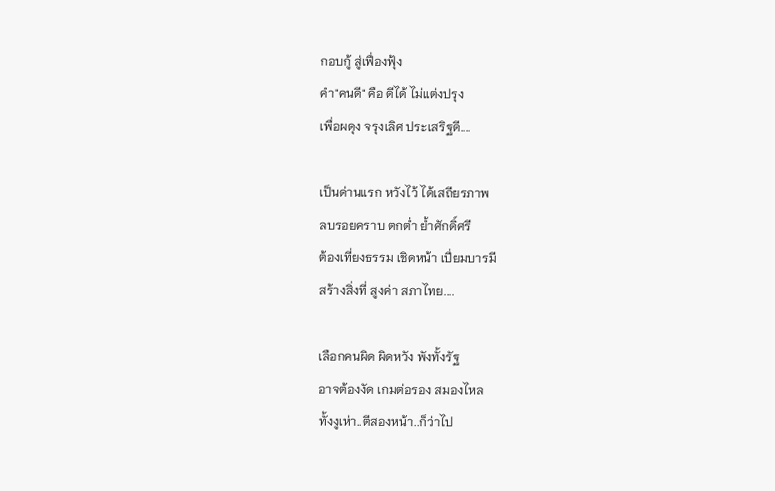กอบกู้ สู่เฟื่องฟุ้ง
คำ"คนดี" คือ ดีได้ ไม่แต่งปรุง
เพื่อผดุง จรุงเลิศ ประเสริฐดี....

เป็นด่านแรก หวังไว้ ได้เสถียรภาพ
ลบรอยคราบ ตกต่ำ ย้ำศักดิ์ศรี
ต้องเที่ยงธรรม เชิดหน้า เปี่ยมบารมี
สร้างสิ่งที่ สูงค่า สภาไทย....

เลือกคนผิด ผิดหวัง พังทั้งรัฐ
อาจต้องงัด เกมต่อรอง สมองไหล
ทั้งงูเห่า..ตีสองหน้า..ก็ว่าไป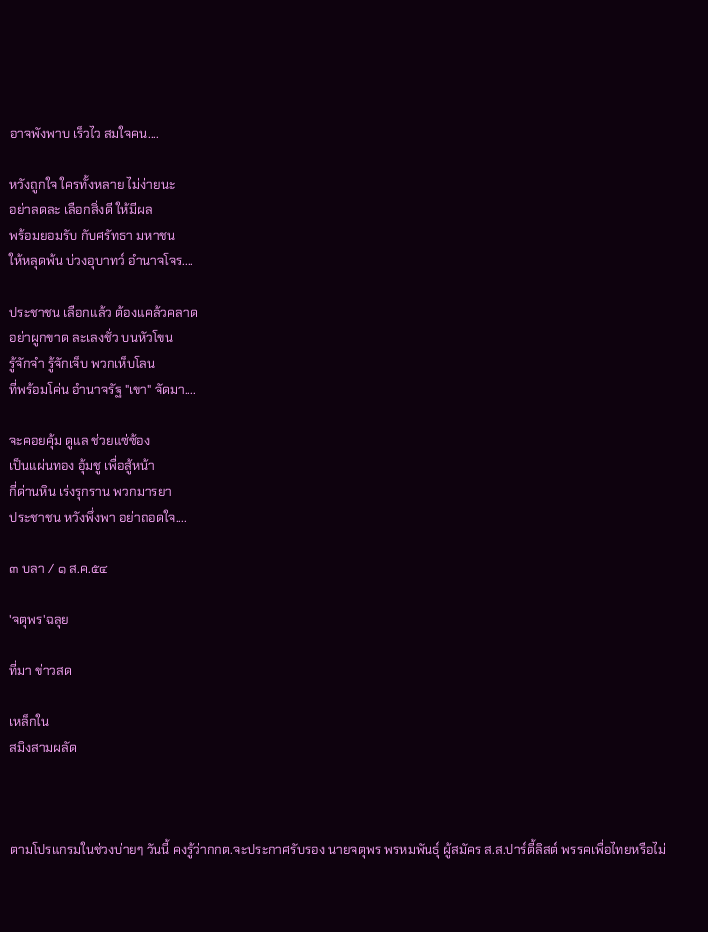อาจพังพาบ เร็วไว สมใจคน....

หวังถูกใจ ใครทั้งหลาย ไม่ง่ายนะ
อย่าลดละ เลือกสิ่งดี ให้มีผล
พร้อมยอมรับ กับศรัทธา มหาชน
ให้หลุดพ้น บ่วงอุบาทว์ อำนาจโจร....

ประชาชน เลือกแล้ว ต้องแคล้วคลาด
อย่าผูกขาด ละเลงชั่ว บนหัวโขน
รู้จักจำ รู้จักเจ็บ พวกเห็บโลน
ที่พร้อมโค่น อำนาจรัฐ "เขา" จัดมา....

จะคอยคุ้ม ดูแล ช่วยแซ่ซ้อง
เป็นแผ่นทอง อุ้มชู เพื่อสู้หน้า
กี่ด่านหิน เร่งรุกราน พวกมารยา
ประชาชน หวังพึ่งพา อย่าถอดใจ....

๓ บลา / ๑ ส.ค.๕๔

'จตุพร'ฉลุย

ที่มา ข่าวสด

เหล็กใน
สมิงสามผลัด



ตามโปรแกรมในช่วงบ่ายๆ วันนี้ คงรู้ว่ากกต.จะประกาศรับรอง นายจตุพร พรหมพันธุ์ ผู้สมัคร ส.ส.ปาร์ตี้ลิสต์ พรรคเพื่อไทยหรือไม่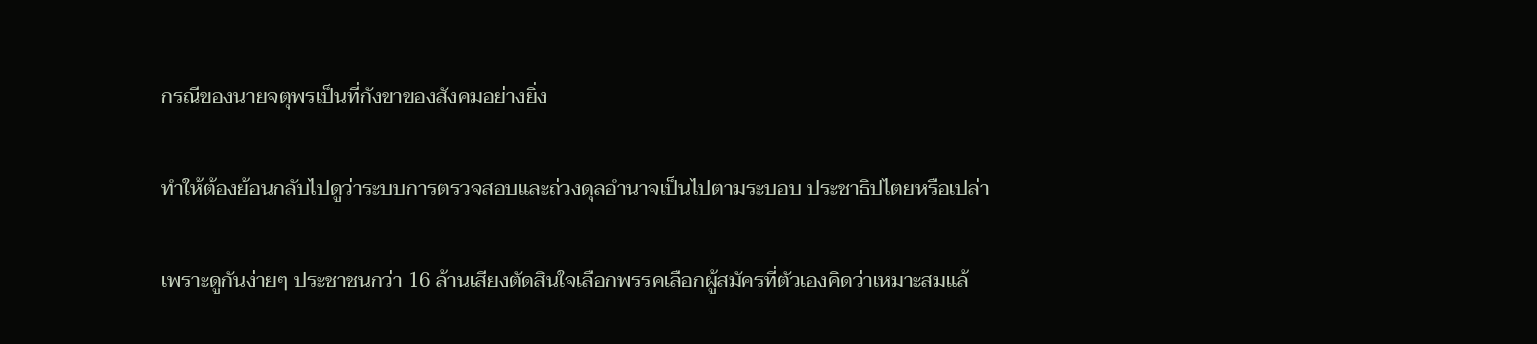กรณีของนายจตุพรเป็นที่กังขาของสังคมอย่างยิ่ง

ทำให้ต้องย้อนกลับไปดูว่าระบบการตรวจสอบและถ่วงดุลอำนาจเป็นไปตามระบอบ ประชาธิปไตยหรือเปล่า

เพราะดูกันง่ายๆ ประชาชนกว่า 16 ล้านเสียงตัดสินใจเลือกพรรคเลือกผู้สมัครที่ตัวเองคิดว่าเหมาะสมแล้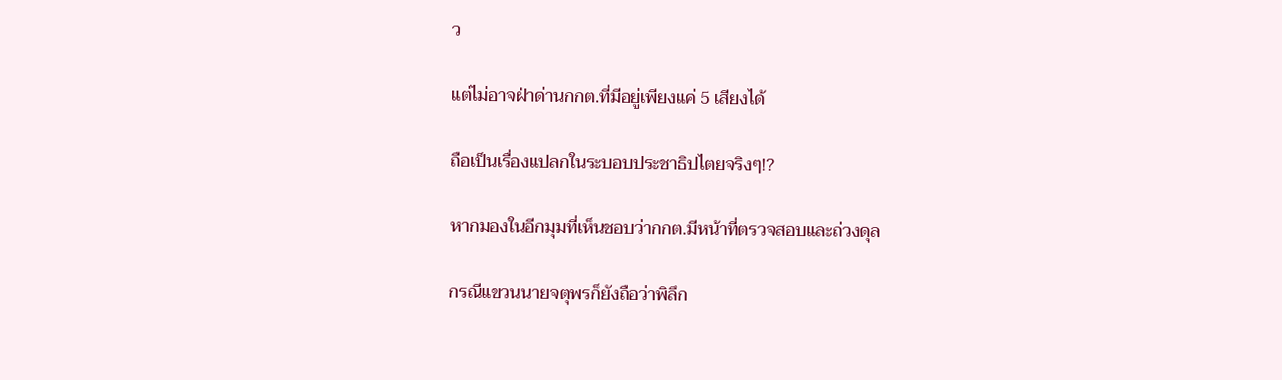ว

แต่ไม่อาจฝ่าด่านกกต.ที่มีอยู่เพียงแค่ 5 เสียงได้

ถือเป็นเรื่องแปลกในระบอบประชาธิปไตยจริงๆ!?

หากมองในอีกมุมที่เห็นชอบว่ากกต.มีหน้าที่ตรวจสอบและถ่วงดุล

กรณีแขวนนายจตุพรก็ยังถือว่าพิลึก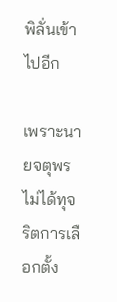พิลั่นเข้าไปอีก

เพราะนายจตุพรไม่ได้ทุจริตการเลือกตั้ง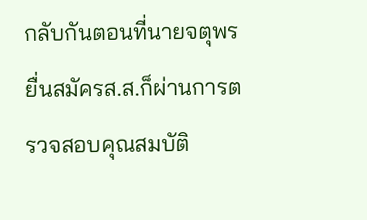กลับกันตอนที่นายจตุพรยื่นสมัครส.ส.ก็ผ่านการตรวจสอบคุณสมบัติ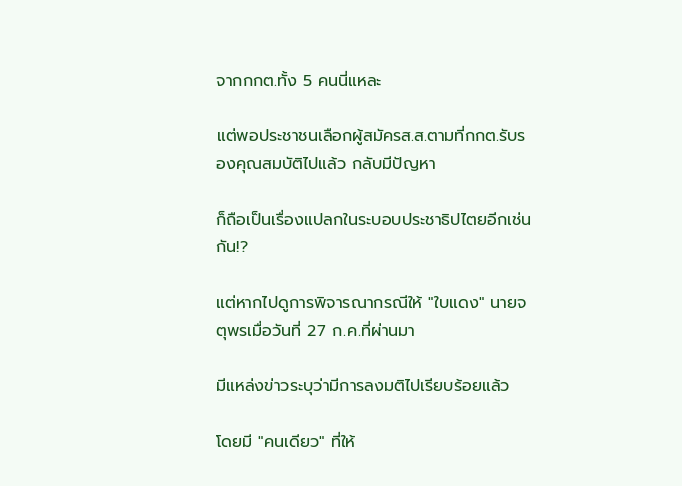จากกกต.ทั้ง 5 คนนี่แหละ

แต่พอประชาชนเลือกผู้สมัครส.ส.ตามที่กกต.รับรองคุณสมบัติไปแล้ว กลับมีปัญหา

ก็ถือเป็นเรื่องแปลกในระบอบประชาธิปไตยอีกเช่นกัน!?

แต่หากไปดูการพิจารณากรณีให้ "ใบแดง" นายจตุพรเมื่อวันที่ 27 ก.ค.ที่ผ่านมา

มีแหล่งข่าวระบุว่ามีการลงมติไปเรียบร้อยแล้ว

โดยมี "คนเดียว" ที่ให้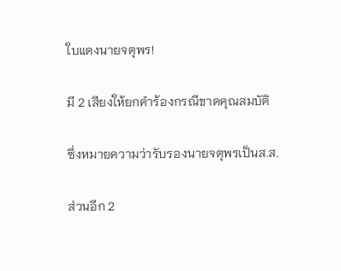ใบแดงนายจตุพร!

มี 2 เสียงให้ยกคำร้องกรณีขาดคุณสมบัติ

ซึ่งหมายความว่ารับรองนายจตุพรเป็นส.ส.

ส่วนอีก 2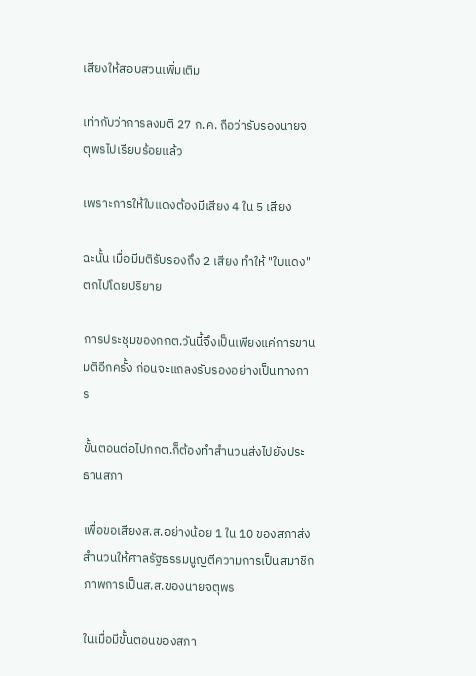เสียงให้สอบสวนเพิ่มเติม

เท่ากับว่าการลงมติ 27 ก.ค. ถือว่ารับรองนายจตุพรไปเรียบร้อยแล้ว

เพราะการให้ใบแดงต้องมีเสียง 4 ใน 5 เสียง

ฉะนั้น เมื่อมีมติรับรองถึง 2 เสียง ทำให้ "ใบแดง" ตกไปโดยปริยาย

การประชุมของกกต.วันนี้จึงเป็นเพียงแค่การขานมติอีกครั้ง ก่อนจะแถลงรับรองอย่างเป็นทางการ

ขั้นตอนต่อไปกกต.ก็ต้องทำสำนวนส่งไปยังประธานสภา

เพื่อขอเสียงส.ส.อย่างน้อย 1 ใน 10 ของสภาส่งสำนวนให้ศาลรัฐธรรมนูญตีความการเป็นสมาชิกภาพการเป็นส.ส.ของนายจตุพร

ในเมื่อมีขั้นตอนของสภา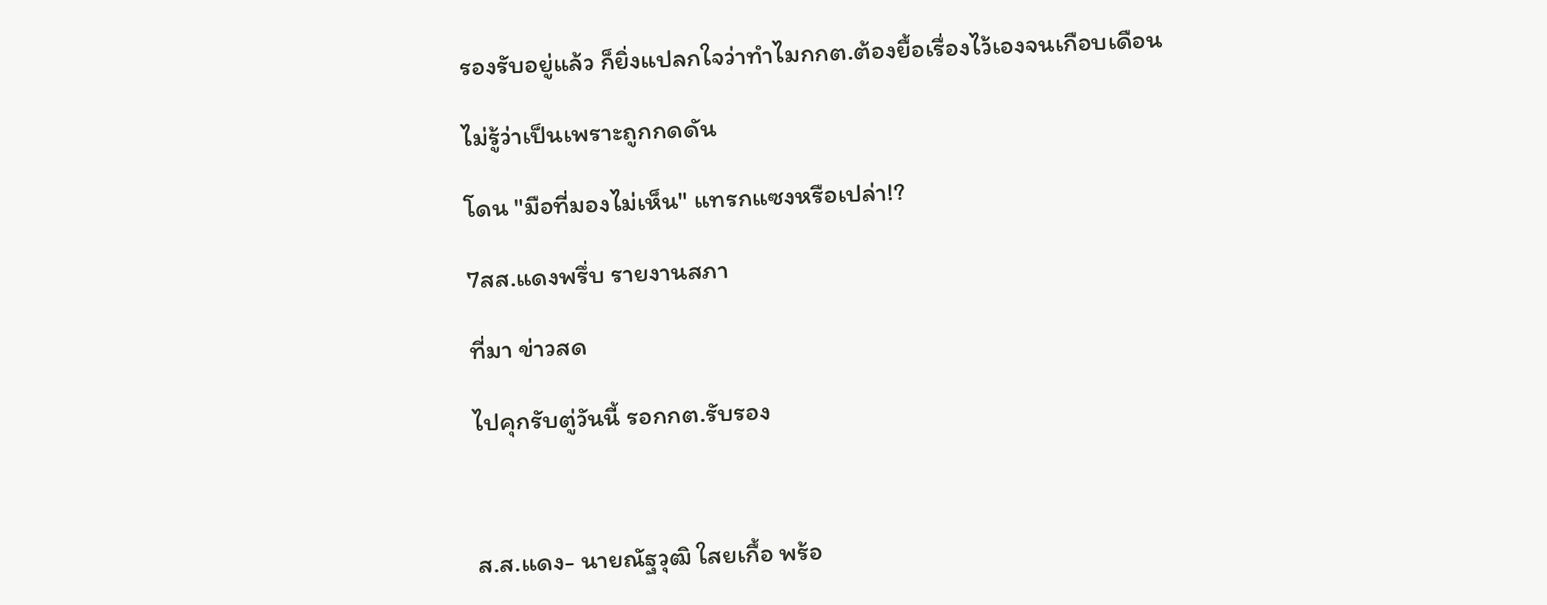รองรับอยู่แล้ว ก็ยิ่งแปลกใจว่าทำไมกกต.ต้องยื้อเรื่องไว้เองจนเกือบเดือน

ไม่รู้ว่าเป็นเพราะถูกกดดัน

โดน "มือที่มองไม่เห็น" แทรกแซงหรือเปล่า!?

7สส.แดงพรึ่บ รายงานสภา

ที่มา ข่าวสด

ไปคุกรับตู่วันนี้ รอกกต.รับรอง



ส.ส.แดง- นายณัฐวุฒิ ใสยเกื้อ พร้อ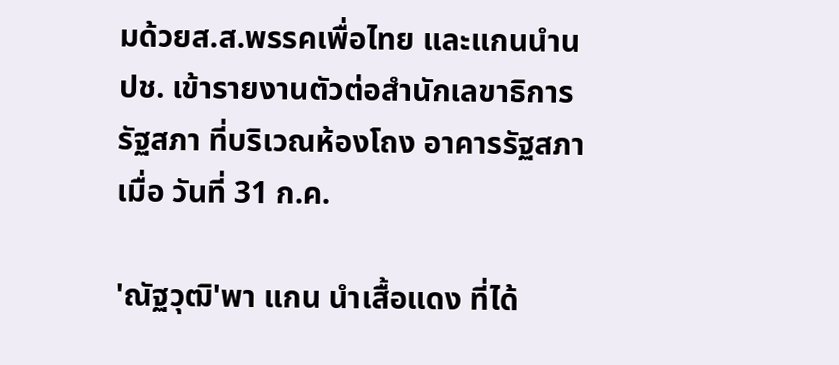มด้วยส.ส.พรรคเพื่อไทย และแกนนำนปช. เข้ารายงานตัวต่อสำนักเลขาธิการรัฐสภา ที่บริเวณห้องโถง อาคารรัฐสภา เมื่อ วันที่ 31 ก.ค.

'ณัฐวุฒิ'พา แกน นำเสื้อแดง ที่ได้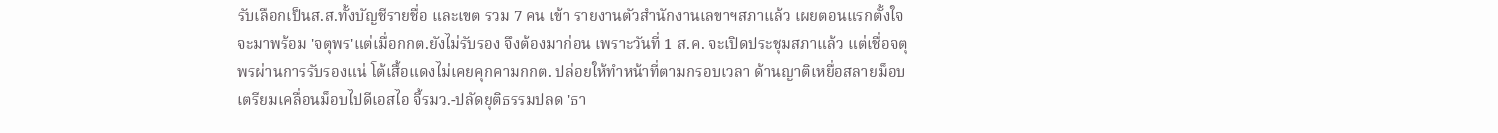รับเลือกเป็นส.ส.ทั้งบัญชีรายชื่อ และเขต รวม 7 คน เข้า รายงานตัวสำนักงานเลขาฯสภาแล้ว เผยตอนแรกตั้งใจจะมาพร้อม 'จตุพร'แต่เมื่อกกต.ยังไม่รับรอง จึงต้องมาก่อน เพราะวันที่ 1 ส.ค. จะเปิดประชุมสภาแล้ว แต่เชื่อจตุพรผ่านการรับรองแน่ โต้เสื้อแดงไม่เคยคุกคามกกต. ปล่อยให้ทำหน้าที่ตามกรอบเวลา ด้านญาติเหยื่อสลายม็อบเตรียมเคลื่อนม็อบไปดีเอสไอ จี้รมว.-ปลัดยุติธรรมปลด 'ธา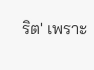ริต' เพราะ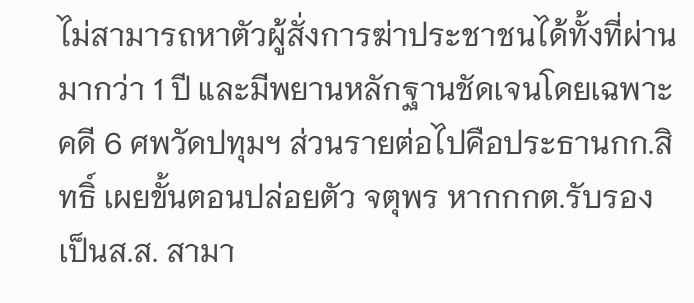ไม่สามารถหาตัวผู้สั่งการฆ่าประชาชนได้ทั้งที่ผ่านมากว่า 1 ปี และมีพยานหลักฐานชัดเจนโดยเฉพาะคดี 6 ศพวัดปทุมฯ ส่วนรายต่อไปคือประธานกก.สิทธิ์ เผยขั้นตอนปล่อยตัว จตุพร หากกกต.รับรองเป็นส.ส. สามา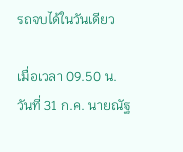รถจบได้ในวันเดียว

เมื่อเวลา 09.50 น. วันที่ 31 ก.ค. นายณัฐ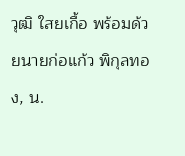วุฒิ ใสยเกื้อ พร้อมด้วยนายก่อแก้ว พิกุลทอง, น.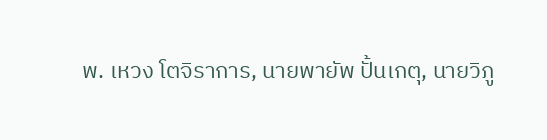พ. เหวง โตจิราการ, นายพายัพ ปั้นเกตุ, นายวิภู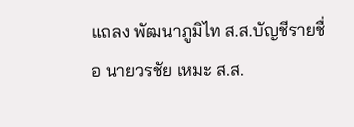แถลง พัฒนาภูมิไท ส.ส.บัญชีรายชื่อ นายวรชัย เหมะ ส.ส.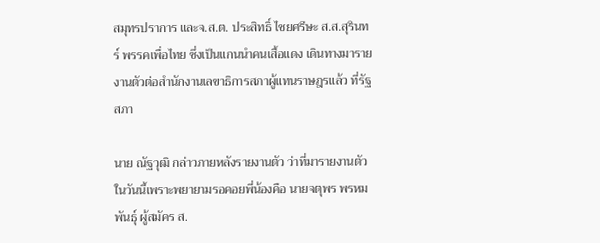สมุทรปราการ และจ.ส.ต. ประสิทธิ์ ไชยศรีษะ ส.ส.สุรินทร์ พรรคเพื่อไทย ซึ่งเป็นแกนนำคนเสื้อแดง เดินทางมารายงานตัวต่อสำนักงานเลขาธิการสภาผู้แทนราษฎรแล้ว ที่รัฐสภา

นาย ณัฐวุฒิ กล่าวภายหลังรายงานตัว ว่าที่มารายงานตัวในวันนี้เพราะพยายามรอคอยพี่น้องคือ นายจตุพร พรหมพันธุ์ ผู้สมัคร ส.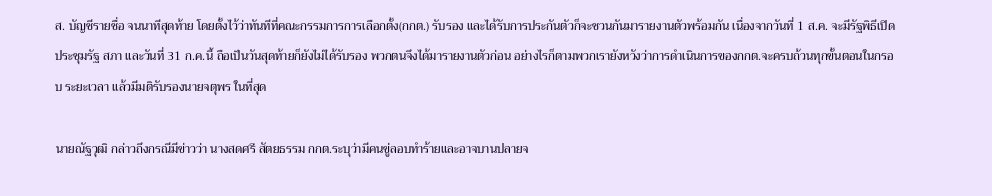ส. บัญชีรายชื่อ จนนาทีสุดท้าย โดยตั้งไว้ว่าทันทีที่คณะกรรมการการเลือกตั้ง(กกต.) รับรอง และได้รับการประกันตัวก็จะชวนกันมารายงานตัวพร้อมกัน เนื่องจากวันที่ 1 ส.ค. จะมีรัฐพิธีเปิดประชุมรัฐ สภา และวันที่ 31 ก.ค.นี้ ถือเป็นวันสุดท้ายก็ยังไม่ได้รับรอง พวกตนจึงได้มารายงานตัวก่อน อย่างไรก็ตามพวกเรายังหวังว่าการดำเนินการของกกต.จะครบถ้วนทุกขั้นตอนในกรอบ ระยะเวลา แล้วมีมติรับรองนายจตุพร ในที่สุด

นายณัฐวุฒิ กล่าวถึงกรณีมีข่าวว่า นางสดศรี สัตยธรรม กกต.ระบุว่ามีคนขู่ลอบทำร้ายและอาจบานปลายจ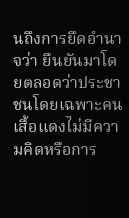นถึงการยึดอำนาจว่า ยืนยันมาโดยตลอดว่าประชาชนโดยเฉพาะคนเสื้อแดงไม่มีความคิดหรือการ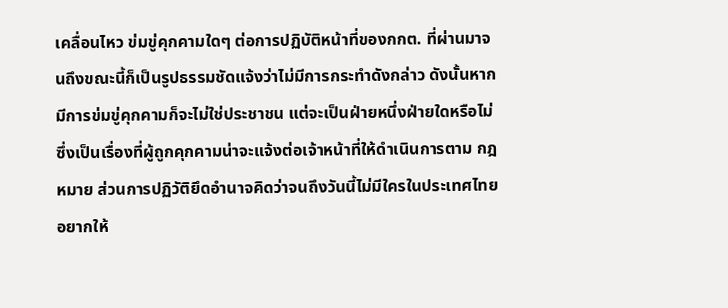เคลื่อนไหว ข่มขู่คุกคามใดๆ ต่อการปฏิบัติหน้าที่ของกกต. ที่ผ่านมาจนถึงขณะนี้ก็เป็นรูปธรรมชัดแจ้งว่าไม่มีการกระทำดังกล่าว ดังนั้นหากมีการข่มขู่คุกคามก็จะไม่ใช่ประชาชน แต่จะเป็นฝ่ายหนึ่งฝ่ายใดหรือไม่ ซึ่งเป็นเรื่องที่ผู้ถูกคุกคามน่าจะแจ้งต่อเจ้าหน้าที่ให้ดำเนินการตาม กฎหมาย ส่วนการปฏิวัติยึดอำนาจคิดว่าจนถึงวันนี้ไม่มีใครในประเทศไทยอยากให้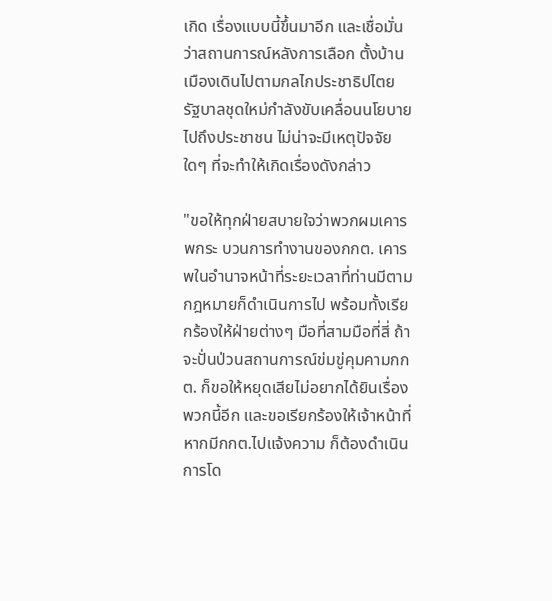เกิด เรื่องแบบนี้ขึ้นมาอีก และเชื่อมั่นว่าสถานการณ์หลังการเลือก ตั้งบ้านเมืองเดินไปตามกลไกประชาธิปไตย รัฐบาลชุดใหม่กำลังขับเคลื่อนนโยบายไปถึงประชาชน ไม่น่าจะมีเหตุปัจจัยใดๆ ที่จะทำให้เกิดเรื่องดังกล่าว

"ขอให้ทุกฝ่ายสบายใจว่าพวกผมเคารพกระ บวนการทำงานของกกต. เคารพในอำนาจหน้าที่ระยะเวลาที่ท่านมีตามกฎหมายก็ดำเนินการไป พร้อมทั้งเรียกร้องให้ฝ่ายต่างๆ มือที่สามมือที่สี่ ถ้าจะปั่นป่วนสถานการณ์ข่มขู่คุมคามกกต. ก็ขอให้หยุดเสียไม่อยากได้ยินเรื่องพวกนี้อีก และขอเรียกร้องให้เจ้าหน้าที่หากมีกกต.ไปแจ้งความ ก็ต้องดำเนินการโด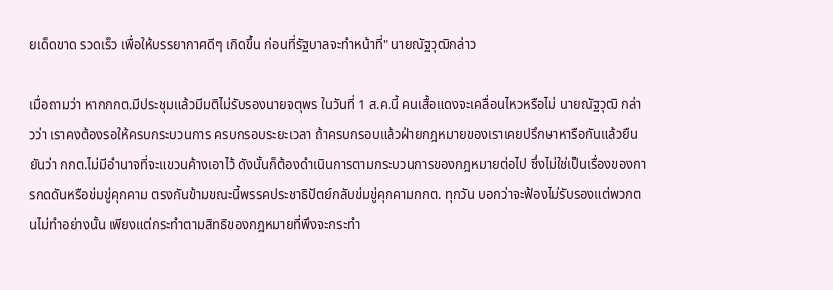ยเด็ดขาด รวดเร็ว เพื่อให้บรรยากาศดีๆ เกิดขึ้น ก่อนที่รัฐบาลจะทำหน้าที่" นายณัฐวุฒิกล่าว

เมื่อถามว่า หากกกต.มีประชุมแล้วมีมติไม่รับรองนายจตุพร ในวันที่ 1 ส.ค.นี้ คนเสื้อแดงจะเคลื่อนไหวหรือไม่ นายณัฐวุฒิ กล่าวว่า เราคงต้องรอให้ครบกระบวนการ ครบกรอบระยะเวลา ถ้าครบกรอบแล้วฝ่ายกฎหมายของเราเคยปรึกษาหารือกันแล้วยืนยันว่า กกต.ไม่มีอำนาจที่จะแขวนค้างเอาไว้ ดังนั้นก็ต้องดำเนินการตามกระบวนการของกฎหมายต่อไป ซึ่งไม่ใช่เป็นเรื่องของการกดดันหรือข่มขู่คุกคาม ตรงกันข้ามขณะนี้พรรคประชาธิปัตย์กลับข่มขู่คุกคามกกต. ทุกวัน บอกว่าจะฟ้องไม่รับรองแต่พวกตนไม่ทำอย่างนั้น เพียงแต่กระทำตามสิทธิของกฎหมายที่พึงจะกระทำ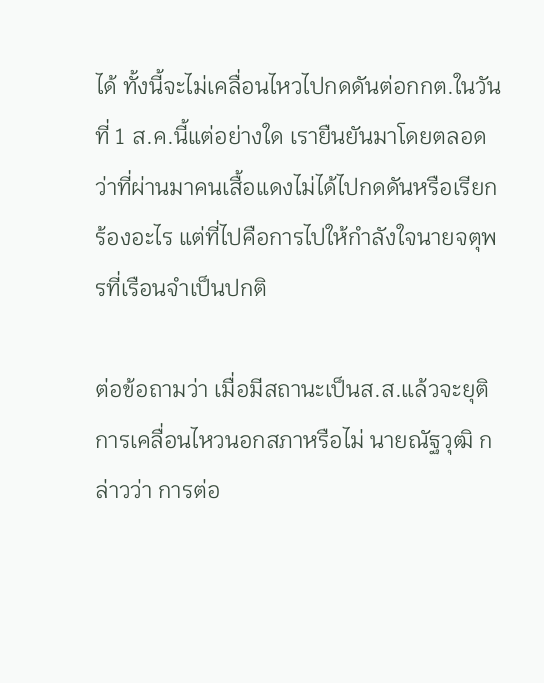ได้ ทั้งนี้จะไม่เคลื่อนไหวไปกดดันต่อกกต.ในวันที่ 1 ส.ค.นี้แต่อย่างใด เรายืนยันมาโดยตลอดว่าที่ผ่านมาคนเสื้อแดงไม่ได้ไปกดดันหรือเรียกร้องอะไร แต่ที่ไปคือการไปให้กำลังใจนายจตุพรที่เรือนจำเป็นปกติ

ต่อข้อถามว่า เมื่อมีสถานะเป็นส.ส.แล้วจะยุติการเคลื่อนไหวนอกสภาหรือไม่ นายณัฐวุฒิ กล่าวว่า การต่อ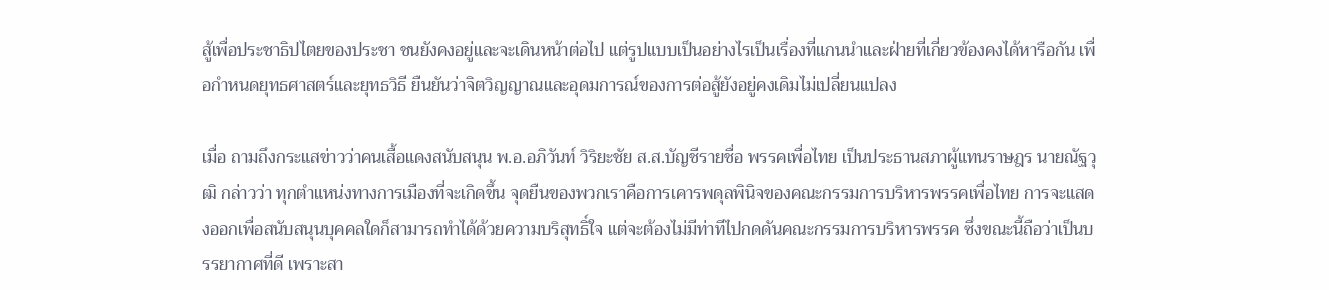สู้เพื่อประชาธิปไตยของประชา ชนยังคงอยู่และจะเดินหน้าต่อไป แต่รูปแบบเป็นอย่างไรเป็นเรื่องที่แกนนำและฝ่ายที่เกี่ยวข้องคงได้หารือกัน เพื่อกำหนดยุทธศาสตร์และยุทธวิธี ยืนยันว่าจิตวิญญาณและอุดมการณ์ของการต่อสู้ยังอยู่คงเดิมไม่เปลี่ยนแปลง

เมื่อ ถามถึงกระแสข่าวว่าคนเสื้อแดงสนับสนุน พ.อ.อภิวันท์ วิริยะชัย ส.ส.บัญชีรายชื่อ พรรคเพื่อไทย เป็นประธานสภาผู้แทนราษฎร นายณัฐวุฒิ กล่าวว่า ทุกตำแหน่งทางการเมืองที่จะเกิดขึ้น จุดยืนของพวกเราคือการเคารพดุลพินิจของคณะกรรมการบริหารพรรคเพื่อไทย การจะแสดงออกเพื่อสนับสนุนบุคคลใดก็สามารถทำได้ด้วยความบริสุทธิ์ใจ แต่จะต้องไม่มีท่าทีไปกดดันคณะกรรมการบริหารพรรค ซึ่งขณะนี้ถือว่าเป็นบรรยากาศที่ดี เพราะสา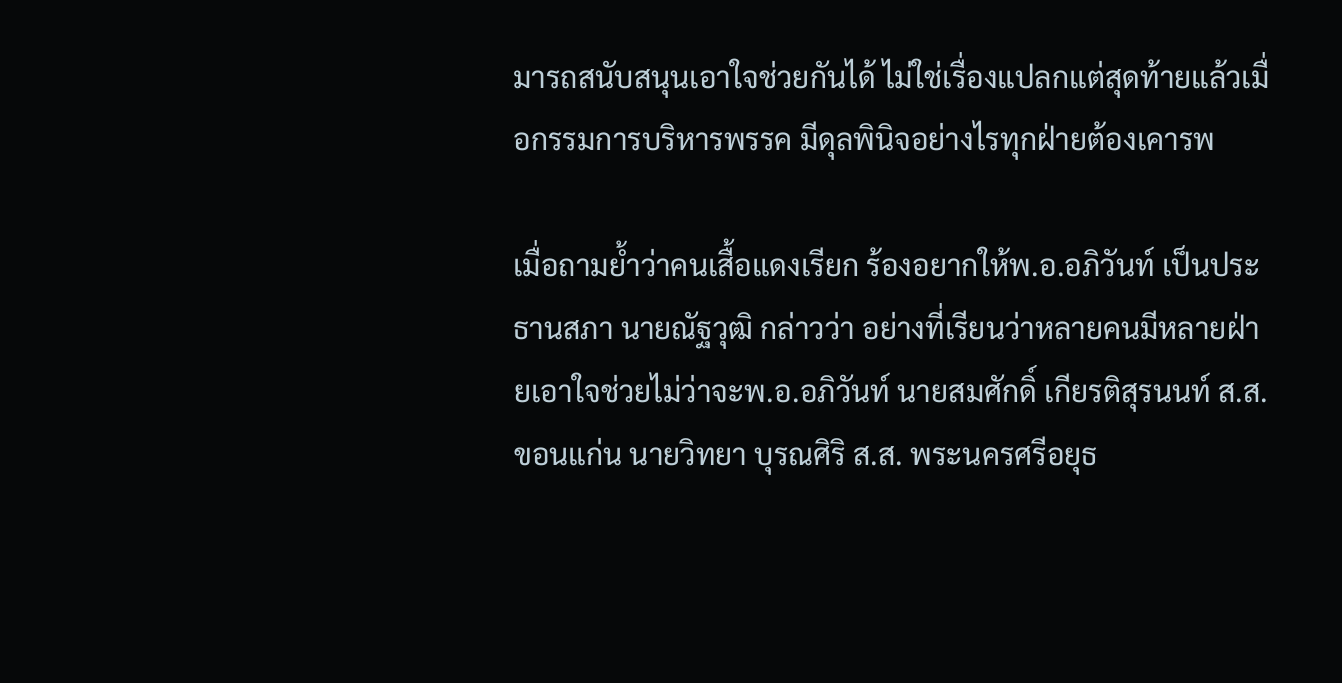มารถสนับสนุนเอาใจช่วยกันได้ ไม่ใช่เรื่องแปลกแต่สุดท้ายแล้วเมื่อกรรมการบริหารพรรค มีดุลพินิจอย่างไรทุกฝ่ายต้องเคารพ

เมื่อถามย้ำว่าคนเสื้อแดงเรียก ร้องอยากให้พ.อ.อภิวันท์ เป็นประธานสภา นายณัฐวุฒิ กล่าวว่า อย่างที่เรียนว่าหลายคนมีหลายฝ่ายเอาใจช่วยไม่ว่าจะพ.อ.อภิวันท์ นายสมศักดิ์ เกียรติสุรนนท์ ส.ส.ขอนแก่น นายวิทยา บุรณศิริ ส.ส. พระนครศรีอยุธ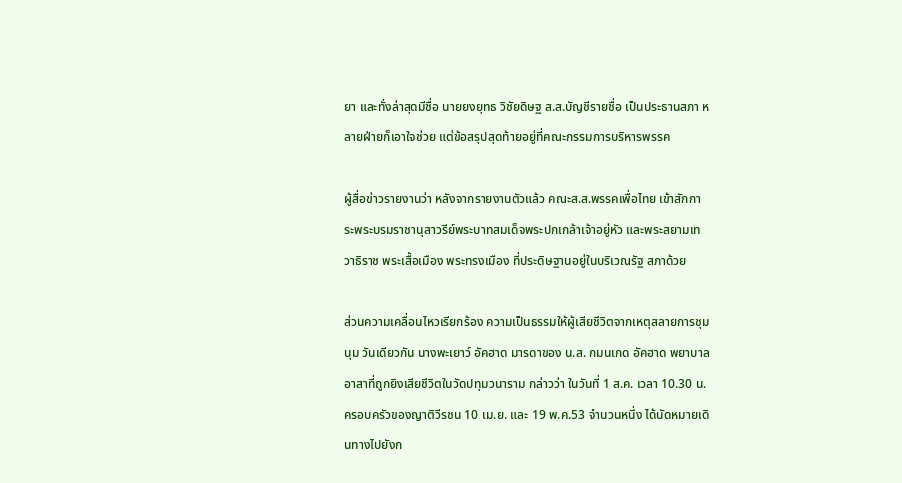ยา และทั่งล่าสุดมีชื่อ นายยงยุทธ วิชัยดิษฐ ส.ส.บัญชีรายชื่อ เป็นประธานสภา หลายฝ่ายก็เอาใจช่วย แต่ข้อสรุปสุดท้ายอยู่ที่คณะกรรมการบริหารพรรค

ผู้สื่อข่าวรายงานว่า หลังจากรายงานตัวแล้ว คณะส.ส.พรรคเพื่อไทย เข้าสักการะพระบรมราชานุสาวรีย์พระบาทสมเด็จพระปกเกล้าเจ้าอยู่หัว และพระสยามเทวาธิราช พระเสื้อเมือง พระทรงเมือง ที่ประดิษฐานอยู่ในบริเวณรัฐ สภาด้วย

ส่วนความเคลื่อนไหวเรียกร้อง ความเป็นธรรมให้ผู้เสียชีวิตจากเหตุสลายการชุมนุม วันเดียวกัน นางพะเยาว์ อัคฮาด มารดาของ น.ส. กมนเกด อัคฮาด พยาบาลอาสาที่ถูกยิงเสียชีวิตในวัดปทุมวนาราม กล่าวว่า ในวันที่ 1 ส.ค. เวลา 10.30 น. ครอบครัวของญาติวีรชน 10 เม.ย. และ 19 พ.ค.53 จำนวนหนึ่ง ได้นัดหมายเดินทางไปยังก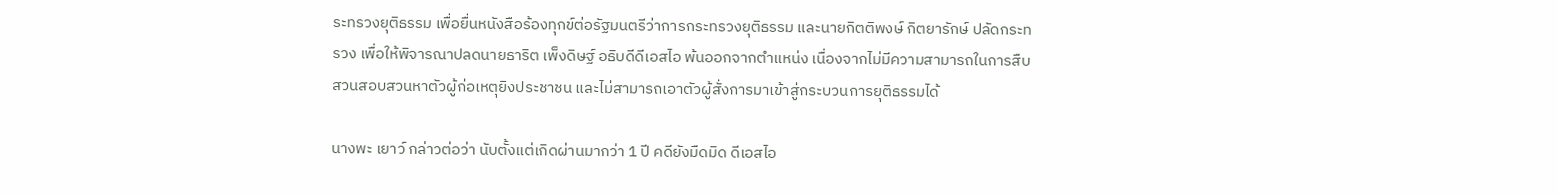ระทรวงยุติธรรม เพื่อยื่นหนังสือร้องทุกข์ต่อรัฐมนตรีว่าการกระทรวงยุติธรรม และนายกิตติพงษ์ กิตยารักษ์ ปลัดกระทรวง เพื่อให้พิจารณาปลดนายธาริต เพ็งดิษฐ์ อธิบดีดีเอสไอ พ้นออกจากตำแหน่ง เนื่องจากไม่มีความสามารถในการสืบสวนสอบสวนหาตัวผู้ก่อเหตุยิงประชาชน และไม่สามารถเอาตัวผู้สั่งการมาเข้าสู่กระบวนการยุติธรรมได้

นางพะ เยาว์ กล่าวต่อว่า นับตั้งแต่เกิดผ่านมากว่า 1 ปี คดียังมืดมิด ดีเอสไอ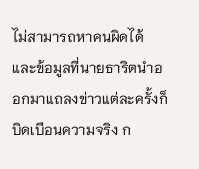ไม่สามารถหาคนผิดได้ และข้อมูลที่นายธาริตนําออกมาแถลงข่าวแต่ละครั้งก็บิดเบือนความจริง ก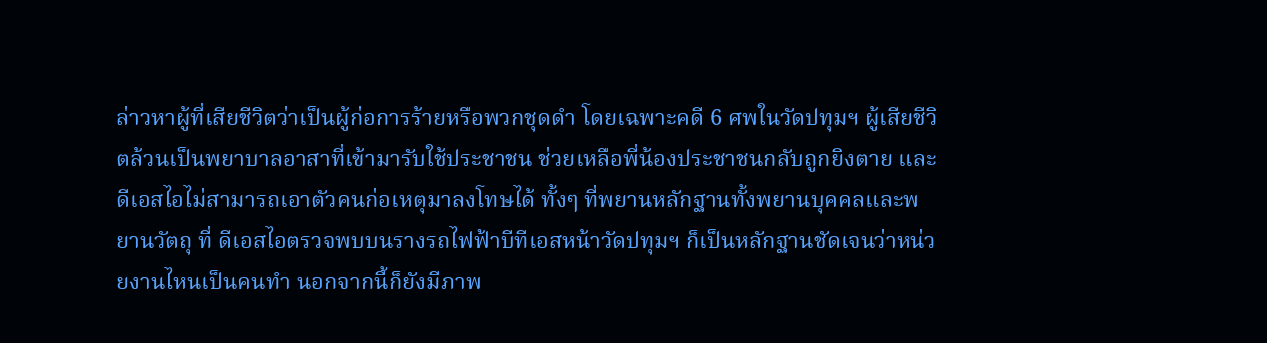ล่าวหาผู้ที่เสียชีวิตว่าเป็นผู้ก่อการร้ายหรือพวกชุดดํา โดยเฉพาะคดี 6 ศพในวัดปทุมฯ ผู้เสียชีวิตล้วนเป็นพยาบาลอาสาที่เข้ามารับใช้ประชาชน ช่วยเหลือพี่น้องประชาชนกลับถูกยิงตาย และดีเอสไอไม่สามารถเอาตัวคนก่อเหตุมาลงโทษได้ ทั้งๆ ที่พยานหลักฐานทั้งพยานบุคคลและพยานวัตถุ ที่ ดีเอสไอตรวจพบบนรางรถไฟฟ้าบีทีเอสหน้าวัดปทุมฯ ก็เป็นหลักฐานชัดเจนว่าหน่วยงานไหนเป็นคนทํา นอกจากนี้ก็ยังมีภาพ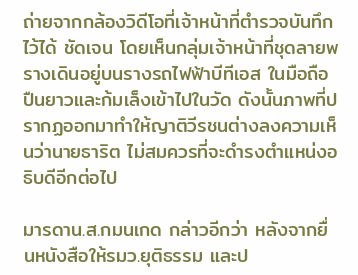ถ่ายจากกล้องวิดีโอที่เจ้าหน้าที่ตำรวจบันทึกไว้ได้ ชัดเจน โดยเห็นกลุ่มเจ้าหน้าที่ชุดลายพรางเดินอยู่บนรางรถไฟฟ้าบีทีเอส ในมือถือปืนยาวและก้มเล็งเข้าไปในวัด ดังนั้นภาพที่ปรากฏออกมาทําให้ญาติวีรชนต่างลงความเห็นว่านายธาริต ไม่สมควรที่จะดํารงตําแหน่งอธิบดีอีกต่อไป

มารดาน.ส.กมนเกด กล่าวอีกว่า หลังจากยื่นหนังสือให้รมว.ยุติธรรม และป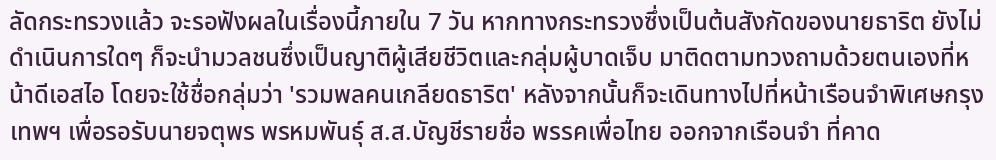ลัดกระทรวงแล้ว จะรอฟังผลในเรื่องนี้ภายใน 7 วัน หากทางกระทรวงซึ่งเป็นต้นสังกัดของนายธาริต ยังไม่ดำเนินการใดๆ ก็จะนำมวลชนซึ่งเป็นญาติผู้เสียชีวิตและกลุ่มผู้บาดเจ็บ มาติดตามทวงถามด้วยตนเองที่หน้าดีเอสไอ โดยจะใช้ชื่อกลุ่มว่า 'รวมพลคนเกลียดธาริต' หลังจากนั้นก็จะเดินทางไปที่หน้าเรือนจําพิเศษกรุงเทพฯ เพื่อรอรับนายจตุพร พรหมพันธุ์ ส.ส.บัญชีรายชื่อ พรรคเพื่อไทย ออกจากเรือนจํา ที่คาด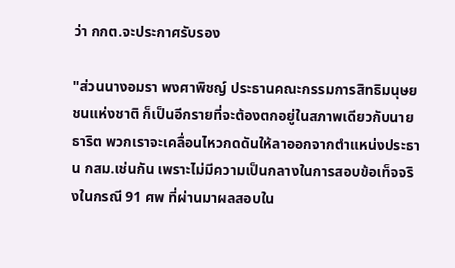ว่า กกต.จะประกาศรับรอง

"ส่วนนางอมรา พงศาพิชญ์ ประธานคณะกรรมการสิทธิมนุษยชนแห่งชาติ ก็เป็นอีกรายที่จะต้องตกอยู่ในสภาพเดียวกับนายธาริต พวกเราจะเคลื่อนไหวกดดันให้ลาออกจากตำแหน่งประธาน กสม.เช่นกัน เพราะไม่มีความเป็นกลางในการสอบข้อเท็จจริงในกรณี 91 ศพ ที่ผ่านมาผลสอบใน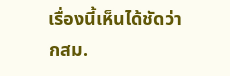เรื่องนี้เห็นได้ชัดว่า กสม.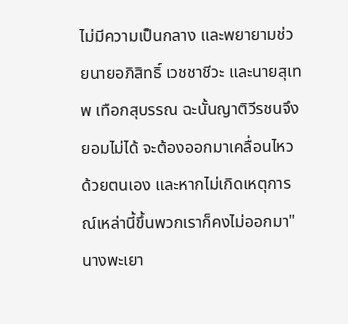ไม่มีความเป็นกลาง และพยายามช่วยนายอภิสิทธิ์ เวชชาชีวะ และนายสุเทพ เทือกสุบรรณ ฉะนั้นญาติวีรชนจึงยอมไม่ได้ จะต้องออกมาเคลื่อนไหวด้วยตนเอง และหากไม่เกิดเหตุการณ์เหล่านี้ขึ้นพวกเราก็คงไม่ออกมา" นางพะเยา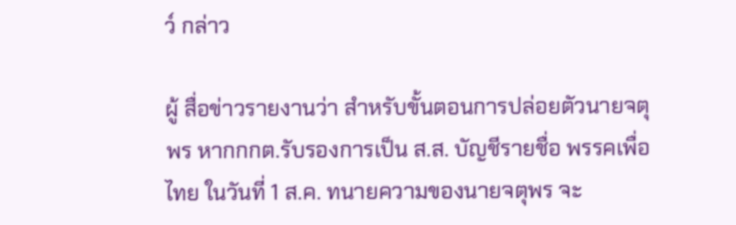ว์ กล่าว

ผู้ สื่อข่าวรายงานว่า สําหรับขั้นตอนการปล่อยตัวนายจตุพร หากกกต.รับรองการเป็น ส.ส. บัญชีรายชื่อ พรรคเพื่อไทย ในวันที่ 1 ส.ค. ทนายความของนายจตุพร จะ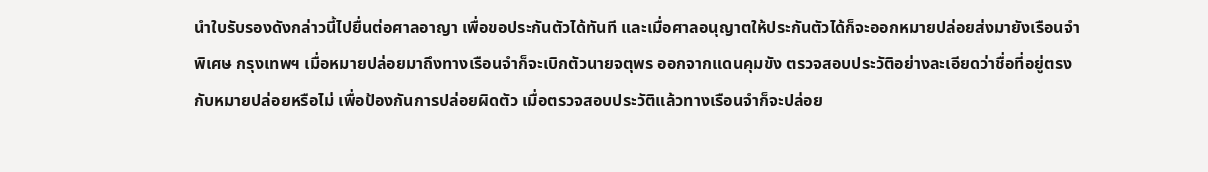นําใบรับรองดังกล่าวนี้ไปยื่นต่อศาลอาญา เพื่อขอประกันตัวได้ทันที และเมื่อศาลอนุญาตให้ประกันตัวได้ก็จะออกหมายปล่อยส่งมายังเรือนจําพิเศษ กรุงเทพฯ เมื่อหมายปล่อยมาถึงทางเรือนจําก็จะเบิกตัวนายจตุพร ออกจากแดนคุมขัง ตรวจสอบประวัติอย่างละเอียดว่าชื่อที่อยู่ตรงกับหมายปล่อยหรือไม่ เพื่อป้องกันการปล่อยผิดตัว เมื่อตรวจสอบประวัติแล้วทางเรือนจําก็จะปล่อย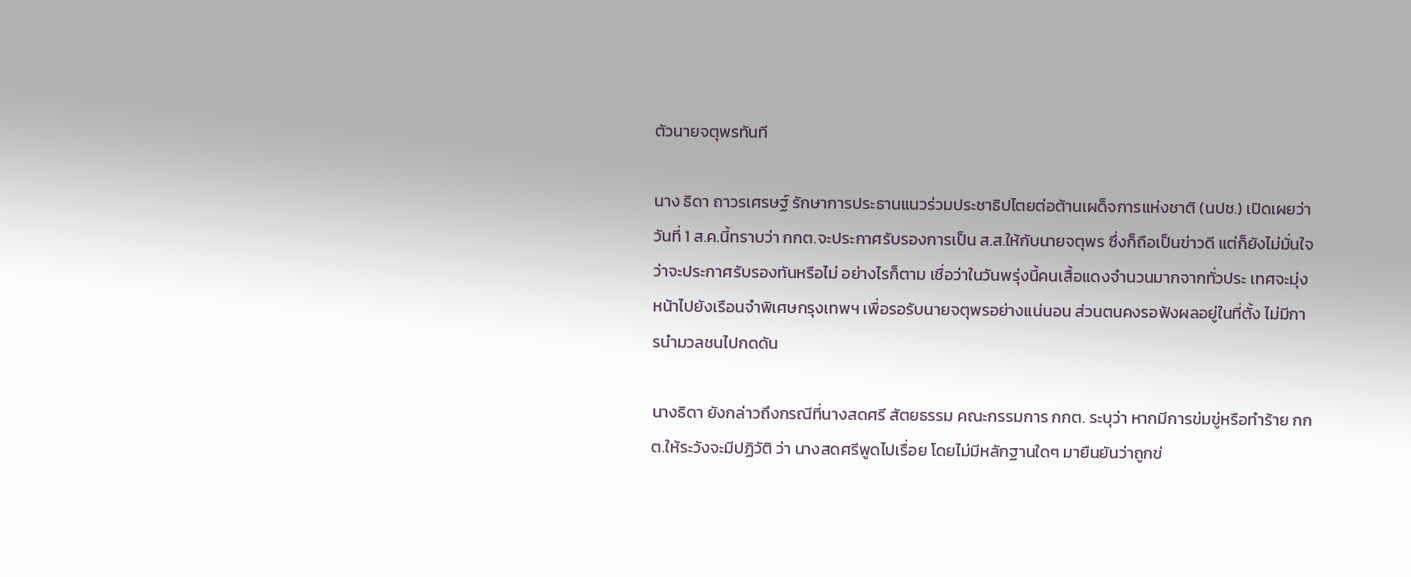ตัวนายจตุพรทันที

นาง ธิดา ถาวรเศรษฐ์ รักษาการประธานแนวร่วมประชาธิปไตยต่อต้านเผด็จการแห่งชาติ (นปช.) เปิดเผยว่า วันที่ 1 ส.ค.นี้ทราบว่า กกต.จะประกาศรับรองการเป็น ส.ส.ให้กับนายจตุพร ซึ่งก็ถือเป็นข่าวดี แต่ก็ยังไม่มั่นใจว่าจะประกาศรับรองทันหรือไม่ อย่างไรก็ตาม เชื่อว่าในวันพรุ่งนี้คนเสื้อแดงจํานวนมากจากทั่วประ เทศจะมุ่งหน้าไปยังเรือนจําพิเศษกรุงเทพฯ เพื่อรอรับนายจตุพรอย่างแน่นอน ส่วนตนคงรอฟังผลอยู่ในที่ตั้ง ไม่มีการนํามวลชนไปกดดัน

นางธิดา ยังกล่าวถึงกรณีที่นางสดศรี สัตยธรรม คณะกรรมการ กกต. ระบุว่า หากมีการข่มขู่หรือทําร้าย กกต.ให้ระวังจะมีปฏิวัติ ว่า นางสดศรีพูดไปเรื่อย โดยไม่มีหลักฐานใดๆ มายืนยันว่าถูกข่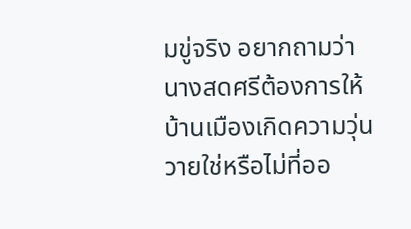มขู่จริง อยากถามว่านางสดศรีต้องการให้บ้านเมืองเกิดความวุ่นวายใช่หรือไม่ที่ออ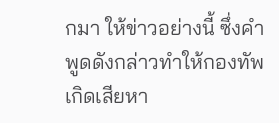กมา ให้ข่าวอย่างนี้ ซึ่งคําพูดดังกล่าวทําให้กองทัพเกิดเสียหา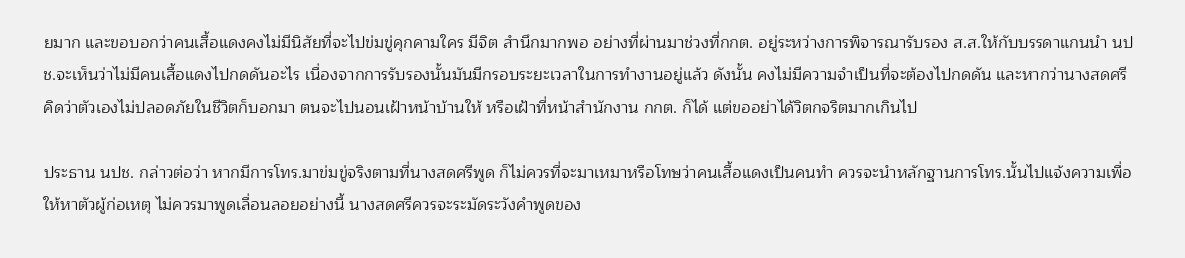ยมาก และขอบอกว่าคนเสื้อแดงคงไม่มีนิสัยที่จะไปข่มขู่คุกคามใคร มีจิต สํานึกมากพอ อย่างที่ผ่านมาช่วงที่กกต. อยู่ระหว่างการพิจารณารับรอง ส.ส.ให้กับบรรดาแกนนํา นปช.จะเห็นว่าไม่มีคนเสื้อแดงไปกดดันอะไร เนื่องจากการรับรองนั้นมันมีกรอบระยะเวลาในการทํางานอยู่แล้ว ดังนั้น คงไม่มีความจําเป็นที่จะต้องไปกดดัน และหากว่านางสดศรี คิดว่าตัวเองไม่ปลอดภัยในชีวิตก็บอกมา ตนจะไปนอนเฝ้าหน้าบ้านให้ หรือเฝ้าที่หน้าสำนักงาน กกต. ก็ได้ แต่ขออย่าได้วิตกจริตมากเกินไป

ประธาน นปช. กล่าวต่อว่า หากมีการโทร.มาข่มขู่จริงตามที่นางสดศรีพูด ก็ไม่ควรที่จะมาเหมาหรือโทษว่าคนเสื้อแดงเป็นคนทํา ควรจะนําหลักฐานการโทร.นั้นไปแจ้งความเพื่อให้หาตัวผู้ก่อเหตุ ไม่ควรมาพูดเลื่อนลอยอย่างนี้ นางสดศรีควรจะระมัดระวังคําพูดของ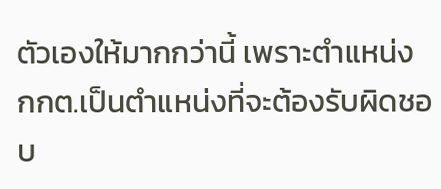ตัวเองให้มากกว่านี้ เพราะตําแหน่ง กกต.เป็นตําแหน่งที่จะต้องรับผิดชอบ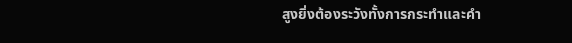สูงยิ่งต้องระวังทั้งการกระทําและคํา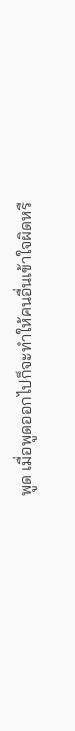พูด เมื่อพูดออกไปก็จะทําให้คนอื่นเข้าใจผิดหรื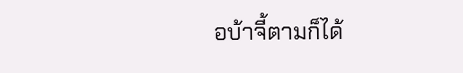อบ้าจี้ตามก็ได้